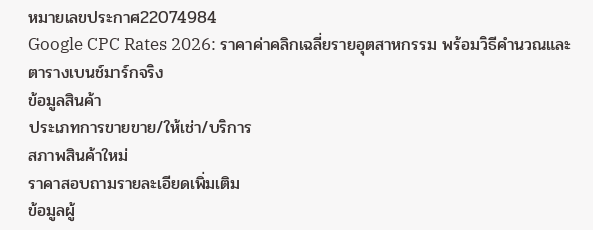หมายเลขประกาศ22074984
Google CPC Rates 2026: ราคาค่าคลิกเฉลี่ยรายอุตสาหกรรม พร้อมวิธีคำนวณและตารางเบนช์มาร์กจริง
ข้อมูลสินค้า
ประเภทการขายขาย/ให้เช่า/บริการ
สภาพสินค้าใหม่
ราคาสอบถามรายละเอียดเพิ่มเติม
ข้อมูลผู้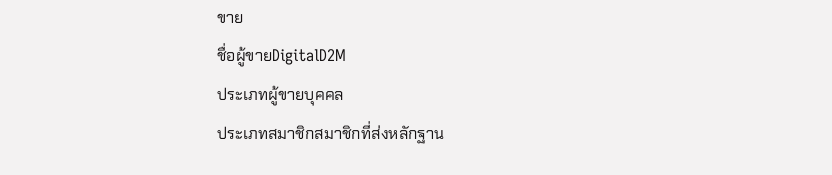ขาย
ชื่อผู้ขายDigitalD2M
ประเภทผู้ขายบุคคล
ประเภทสมาชิกสมาชิกที่ส่งหลักฐาน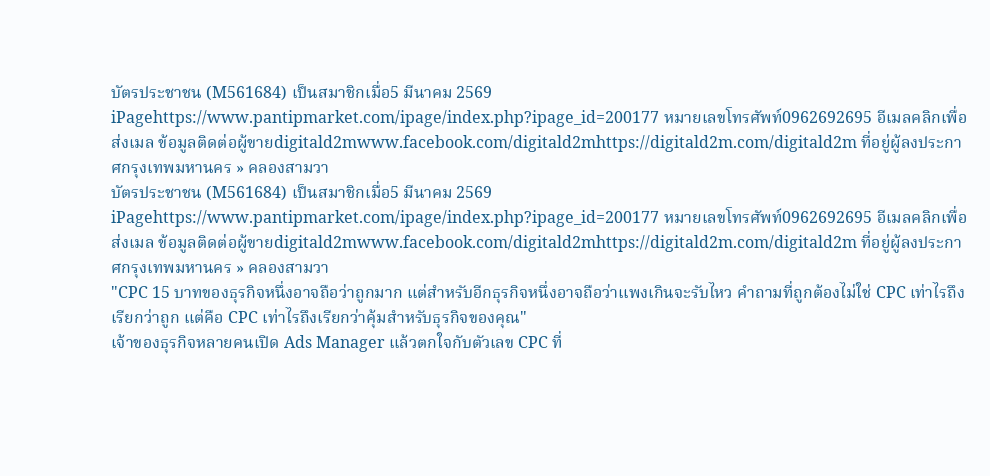บัตรประชาชน (M561684) เป็นสมาชิกเมื่อ5 มีนาคม 2569 iPagehttps://www.pantipmarket.com/ipage/index.php?ipage_id=200177 หมายเลขโทรศัพท์0962692695 อีเมลคลิกเพื่อส่งเมล ข้อมูลติดต่อผู้ขายdigitald2mwww.facebook.com/digitald2mhttps://digitald2m.com/digitald2m ที่อยู่ผู้ลงประกาศกรุงเทพมหานคร » คลองสามวา
บัตรประชาชน (M561684) เป็นสมาชิกเมื่อ5 มีนาคม 2569 iPagehttps://www.pantipmarket.com/ipage/index.php?ipage_id=200177 หมายเลขโทรศัพท์0962692695 อีเมลคลิกเพื่อส่งเมล ข้อมูลติดต่อผู้ขายdigitald2mwww.facebook.com/digitald2mhttps://digitald2m.com/digitald2m ที่อยู่ผู้ลงประกาศกรุงเทพมหานคร » คลองสามวา
"CPC 15 บาทของธุรกิจหนึ่งอาจถือว่าถูกมาก แต่สำหรับอีกธุรกิจหนึ่งอาจถือว่าแพงเกินจะรับไหว คำถามที่ถูกต้องไม่ใช่ CPC เท่าไรถึงเรียกว่าถูก แต่คือ CPC เท่าไรถึงเรียกว่าคุ้มสำหรับธุรกิจของคุณ"
เจ้าของธุรกิจหลายคนเปิด Ads Manager แล้วตกใจกับตัวเลข CPC ที่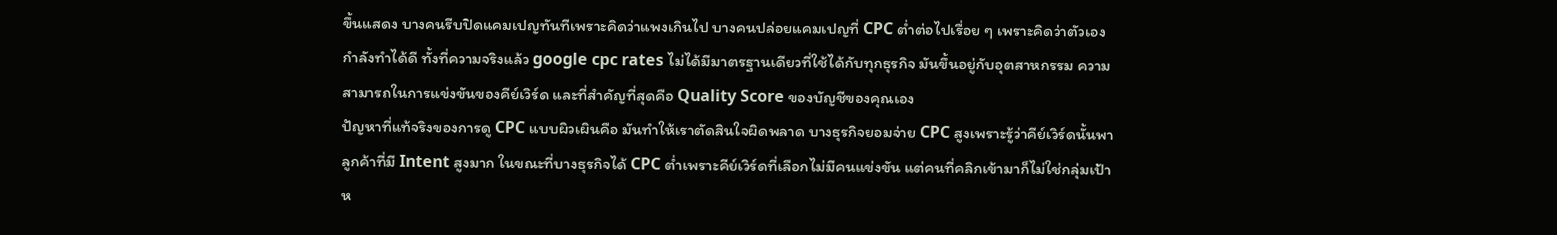ขึ้นแสดง บางคนรีบปิดแคมเปญทันทีเพราะคิดว่าแพงเกินไป บางคนปล่อยแคมเปญที่ CPC ต่ำต่อไปเรื่อย ๆ เพราะคิดว่าตัวเองกำลังทำได้ดี ทั้งที่ความจริงแล้ว google cpc rates ไม่ได้มีมาตรฐานเดียวที่ใช้ได้กับทุกธุรกิจ มันขึ้นอยู่กับอุตสาหกรรม ความสามารถในการแข่งขันของคีย์เวิร์ด และที่สำคัญที่สุดคือ Quality Score ของบัญชีของคุณเอง
ปัญหาที่แท้จริงของการดู CPC แบบผิวเผินคือ มันทำให้เราตัดสินใจผิดพลาด บางธุรกิจยอมจ่าย CPC สูงเพราะรู้ว่าคีย์เวิร์ดนั้นพาลูกค้าที่มี Intent สูงมาก ในขณะที่บางธุรกิจได้ CPC ต่ำเพราะคีย์เวิร์ดที่เลือกไม่มีคนแข่งขัน แต่คนที่คลิกเข้ามาก็ไม่ใช่กลุ่มเป้าห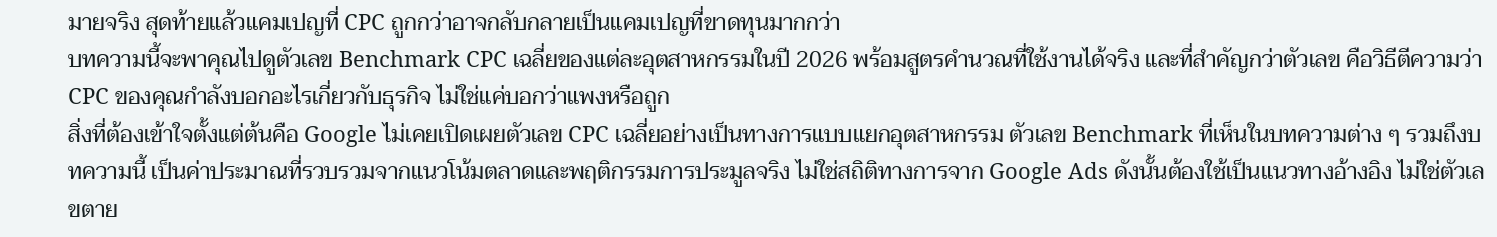มายจริง สุดท้ายแล้วแคมเปญที่ CPC ถูกกว่าอาจกลับกลายเป็นแคมเปญที่ขาดทุนมากกว่า
บทความนี้จะพาคุณไปดูตัวเลข Benchmark CPC เฉลี่ยของแต่ละอุตสาหกรรมในปี 2026 พร้อมสูตรคำนวณที่ใช้งานได้จริง และที่สำคัญกว่าตัวเลข คือวิธีตีความว่า CPC ของคุณกำลังบอกอะไรเกี่ยวกับธุรกิจ ไม่ใช่แค่บอกว่าแพงหรือถูก
สิ่งที่ต้องเข้าใจตั้งแต่ต้นคือ Google ไม่เคยเปิดเผยตัวเลข CPC เฉลี่ยอย่างเป็นทางการแบบแยกอุตสาหกรรม ตัวเลข Benchmark ที่เห็นในบทความต่าง ๆ รวมถึงบทความนี้ เป็นค่าประมาณที่รวบรวมจากแนวโน้มตลาดและพฤติกรรมการประมูลจริง ไม่ใช่สถิติทางการจาก Google Ads ดังนั้นต้องใช้เป็นแนวทางอ้างอิง ไม่ใช่ตัวเลขตาย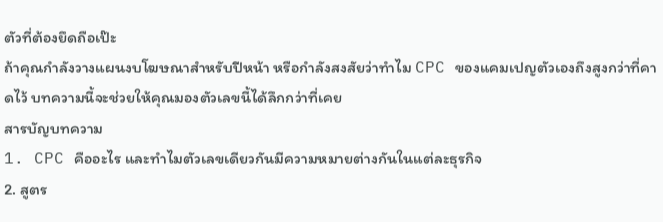ตัวที่ต้องยึดถือเป๊ะ
ถ้าคุณกำลังวางแผนงบโฆษณาสำหรับปีหน้า หรือกำลังสงสัยว่าทำไม CPC ของแคมเปญตัวเองถึงสูงกว่าที่คาดไว้ บทความนี้จะช่วยให้คุณมองตัวเลขนี้ได้ลึกกว่าที่เคย
สารบัญบทความ
1. CPC คืออะไร และทำไมตัวเลขเดียวกันมีความหมายต่างกันในแต่ละธุรกิจ
2. สูตร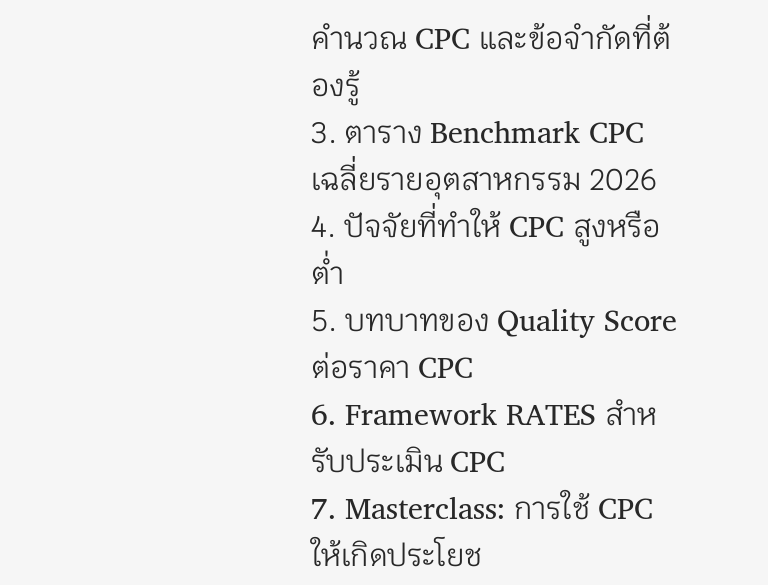คำนวณ CPC และข้อจำกัดที่ต้องรู้
3. ตาราง Benchmark CPC เฉลี่ยรายอุตสาหกรรม 2026
4. ปัจจัยที่ทำให้ CPC สูงหรือต่ำ
5. บทบาทของ Quality Score ต่อราคา CPC
6. Framework RATES สำหรับประเมิน CPC
7. Masterclass: การใช้ CPC ให้เกิดประโยช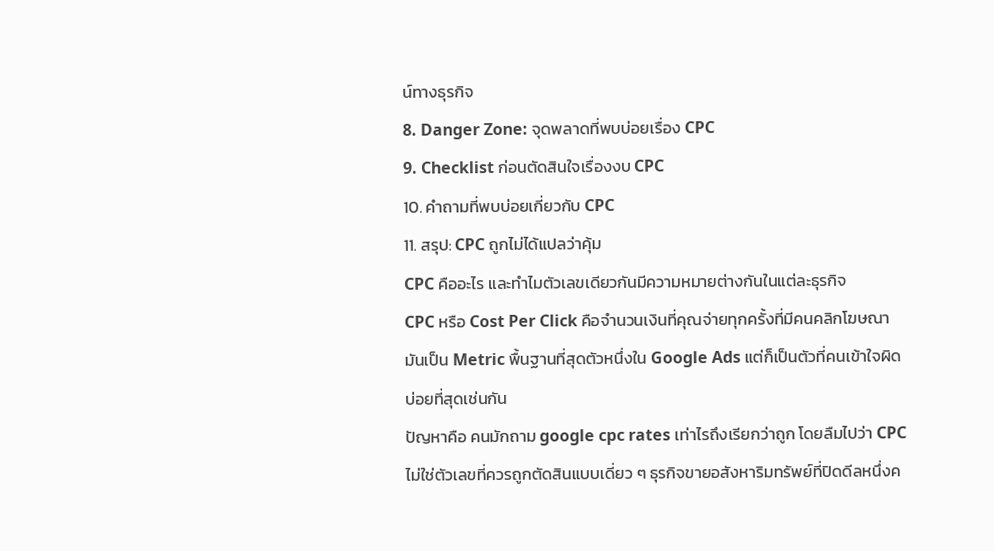น์ทางธุรกิจ
8. Danger Zone: จุดพลาดที่พบบ่อยเรื่อง CPC
9. Checklist ก่อนตัดสินใจเรื่องงบ CPC
10. คำถามที่พบบ่อยเกี่ยวกับ CPC
11. สรุป: CPC ถูกไม่ได้แปลว่าคุ้ม
CPC คืออะไร และทำไมตัวเลขเดียวกันมีความหมายต่างกันในแต่ละธุรกิจ
CPC หรือ Cost Per Click คือจำนวนเงินที่คุณจ่ายทุกครั้งที่มีคนคลิกโฆษณา มันเป็น Metric พื้นฐานที่สุดตัวหนึ่งใน Google Ads แต่ก็เป็นตัวที่คนเข้าใจผิดบ่อยที่สุดเช่นกัน
ปัญหาคือ คนมักถาม google cpc rates เท่าไรถึงเรียกว่าถูก โดยลืมไปว่า CPC ไม่ใช่ตัวเลขที่ควรถูกตัดสินแบบเดี่ยว ๆ ธุรกิจขายอสังหาริมทรัพย์ที่ปิดดีลหนึ่งค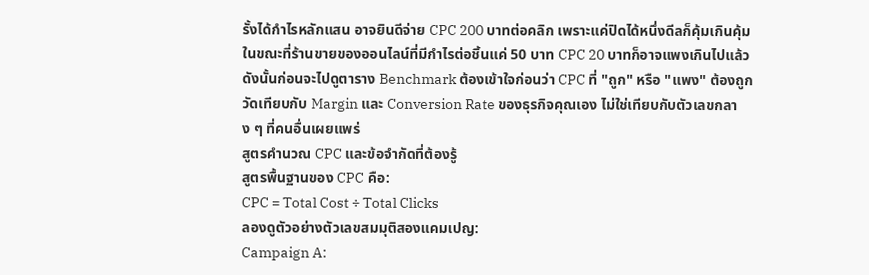รั้งได้กำไรหลักแสน อาจยินดีจ่าย CPC 200 บาทต่อคลิก เพราะแค่ปิดได้หนึ่งดีลก็คุ้มเกินคุ้ม ในขณะที่ร้านขายของออนไลน์ที่มีกำไรต่อชิ้นแค่ 50 บาท CPC 20 บาทก็อาจแพงเกินไปแล้ว
ดังนั้นก่อนจะไปดูตาราง Benchmark ต้องเข้าใจก่อนว่า CPC ที่ "ถูก" หรือ "แพง" ต้องถูกวัดเทียบกับ Margin และ Conversion Rate ของธุรกิจคุณเอง ไม่ใช่เทียบกับตัวเลขกลาง ๆ ที่คนอื่นเผยแพร่
สูตรคำนวณ CPC และข้อจำกัดที่ต้องรู้
สูตรพื้นฐานของ CPC คือ:
CPC = Total Cost ÷ Total Clicks
ลองดูตัวอย่างตัวเลขสมมุติสองแคมเปญ:
Campaign A: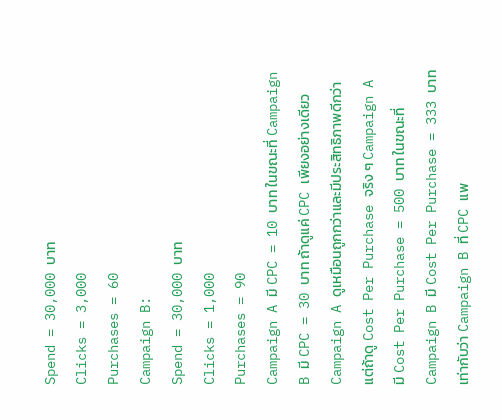Spend = 30,000 บาท
Clicks = 3,000
Purchases = 60
Campaign B:
Spend = 30,000 บาท
Clicks = 1,000
Purchases = 90
Campaign A มี CPC = 10 บาท ในขณะที่ Campaign B มี CPC = 30 บาท ถ้าดูแค่ CPC เพียงอย่างเดียว Campaign A ดูเหมือนถูกกว่าและมีประสิทธิภาพดีกว่า
แต่ถ้าดู Cost Per Purchase จริง ๆ Campaign A มี Cost Per Purchase = 500 บาท ในขณะที่ Campaign B มี Cost Per Purchase = 333 บาท เท่ากับว่า Campaign B ที่ CPC แพ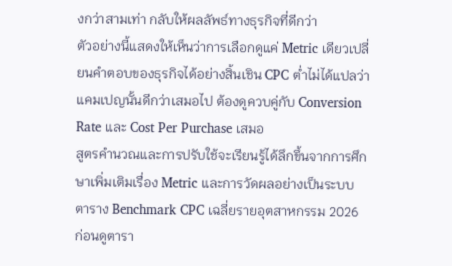งกว่าสามเท่า กลับให้ผลลัพธ์ทางธุรกิจที่ดีกว่า
ตัวอย่างนี้แสดงให้เห็นว่าการเลือกดูแค่ Metric เดียวเปลี่ยนคำตอบของธุรกิจได้อย่างสิ้นเชิน CPC ต่ำไม่ได้แปลว่าแคมเปญนั้นดีกว่าเสมอไป ต้องดูควบคู่กับ Conversion Rate และ Cost Per Purchase เสมอ
สูตรคำนวณและการปรับใช้จะเรียนรู้ได้ลึกขึ้นจากการศึกษาเพิ่มเติมเรื่อง Metric และการวัดผลอย่างเป็นระบบ
ตาราง Benchmark CPC เฉลี่ยรายอุตสาหกรรม 2026
ก่อนดูตารา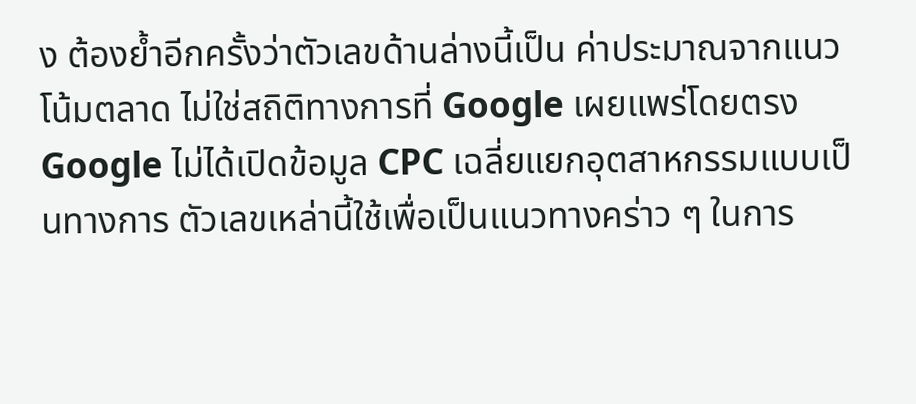ง ต้องย้ำอีกครั้งว่าตัวเลขด้านล่างนี้เป็น ค่าประมาณจากแนวโน้มตลาด ไม่ใช่สถิติทางการที่ Google เผยแพร่โดยตรง Google ไม่ได้เปิดข้อมูล CPC เฉลี่ยแยกอุตสาหกรรมแบบเป็นทางการ ตัวเลขเหล่านี้ใช้เพื่อเป็นแนวทางคร่าว ๆ ในการ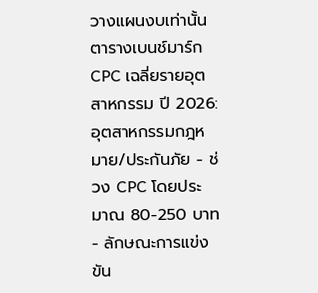วางแผนงบเท่านั้น
ตารางเบนช์มาร์ก CPC เฉลี่ยรายอุตสาหกรรม ปี 2026:
อุตสาหกรรมกฎหมาย/ประกันภัย - ช่วง CPC โดยประมาณ 80-250 บาท - ลักษณะการแข่งขัน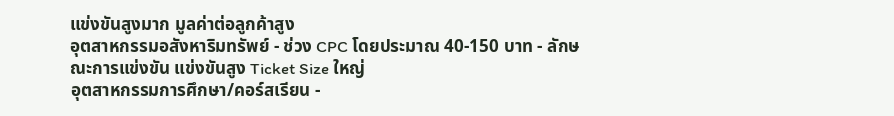แข่งขันสูงมาก มูลค่าต่อลูกค้าสูง
อุตสาหกรรมอสังหาริมทรัพย์ - ช่วง CPC โดยประมาณ 40-150 บาท - ลักษณะการแข่งขัน แข่งขันสูง Ticket Size ใหญ่
อุตสาหกรรมการศึกษา/คอร์สเรียน -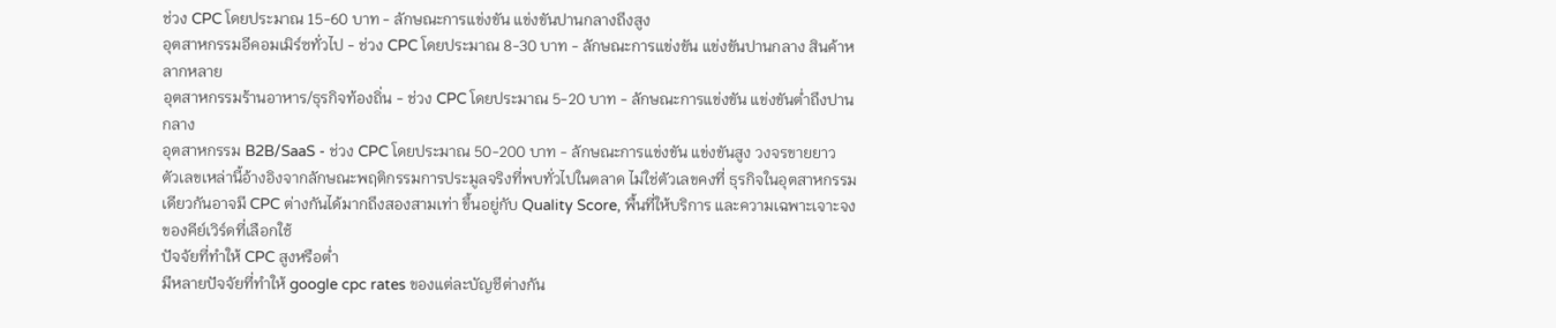ช่วง CPC โดยประมาณ 15-60 บาท - ลักษณะการแข่งขัน แข่งขันปานกลางถึงสูง
อุตสาหกรรมอีคอมเมิร์ซทั่วไป - ช่วง CPC โดยประมาณ 8-30 บาท - ลักษณะการแข่งขัน แข่งขันปานกลาง สินค้าหลากหลาย
อุตสาหกรรมร้านอาหาร/ธุรกิจท้องถิ่น - ช่วง CPC โดยประมาณ 5-20 บาท - ลักษณะการแข่งขัน แข่งขันต่ำถึงปานกลาง
อุตสาหกรรม B2B/SaaS - ช่วง CPC โดยประมาณ 50-200 บาท - ลักษณะการแข่งขัน แข่งขันสูง วงจรขายยาว
ตัวเลขเหล่านี้อ้างอิงจากลักษณะพฤติกรรมการประมูลจริงที่พบทั่วไปในตลาด ไม่ใช่ตัวเลขคงที่ ธุรกิจในอุตสาหกรรมเดียวกันอาจมี CPC ต่างกันได้มากถึงสองสามเท่า ขึ้นอยู่กับ Quality Score, พื้นที่ให้บริการ และความเฉพาะเจาะจงของคีย์เวิร์ดที่เลือกใช้
ปัจจัยที่ทำให้ CPC สูงหรือต่ำ
มีหลายปัจจัยที่ทำให้ google cpc rates ของแต่ละบัญชีต่างกัน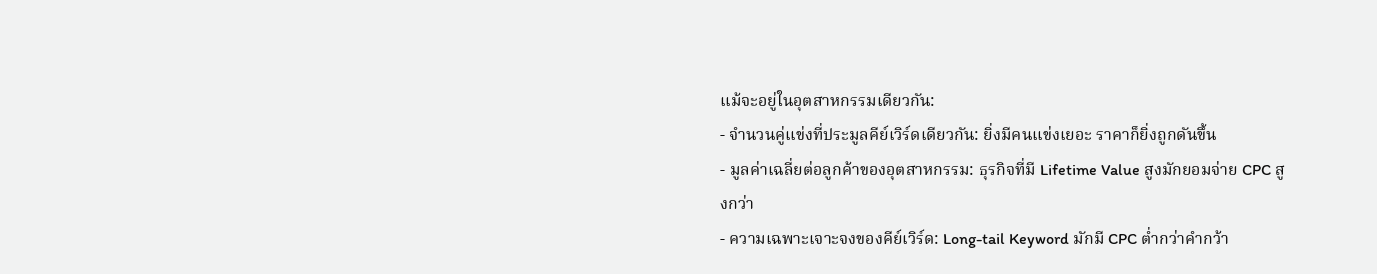แม้จะอยู่ในอุตสาหกรรมเดียวกัน:
- จำนวนคู่แข่งที่ประมูลคีย์เวิร์ดเดียวกัน: ยิ่งมีคนแข่งเยอะ ราคาก็ยิ่งถูกดันขึ้น
- มูลค่าเฉลี่ยต่อลูกค้าของอุตสาหกรรม: ธุรกิจที่มี Lifetime Value สูงมักยอมจ่าย CPC สูงกว่า
- ความเฉพาะเจาะจงของคีย์เวิร์ด: Long-tail Keyword มักมี CPC ต่ำกว่าคำกว้า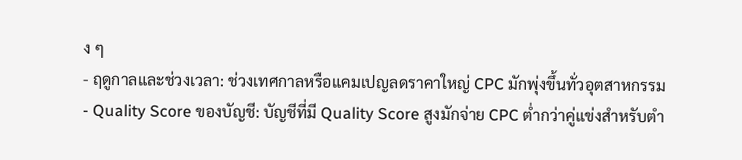ง ๆ
- ฤดูกาลและช่วงเวลา: ช่วงเทศกาลหรือแคมเปญลดราคาใหญ่ CPC มักพุ่งขึ้นทั่วอุตสาหกรรม
- Quality Score ของบัญชี: บัญชีที่มี Quality Score สูงมักจ่าย CPC ต่ำกว่าคู่แข่งสำหรับตำ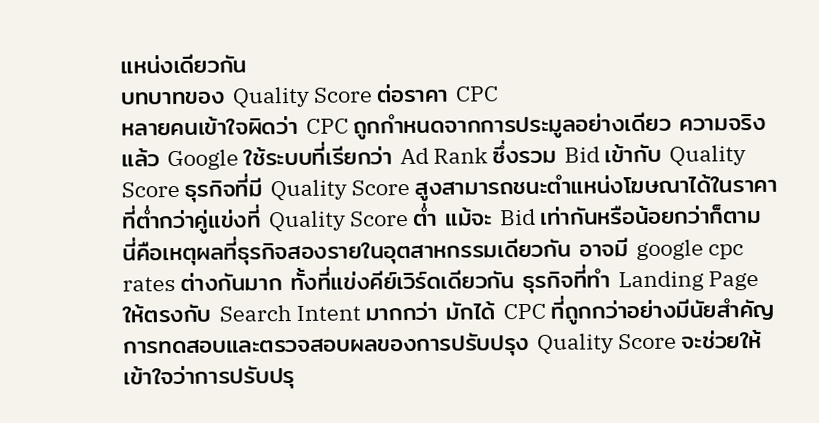แหน่งเดียวกัน
บทบาทของ Quality Score ต่อราคา CPC
หลายคนเข้าใจผิดว่า CPC ถูกกำหนดจากการประมูลอย่างเดียว ความจริงแล้ว Google ใช้ระบบที่เรียกว่า Ad Rank ซึ่งรวม Bid เข้ากับ Quality Score ธุรกิจที่มี Quality Score สูงสามารถชนะตำแหน่งโฆษณาได้ในราคาที่ต่ำกว่าคู่แข่งที่ Quality Score ต่ำ แม้จะ Bid เท่ากันหรือน้อยกว่าก็ตาม
นี่คือเหตุผลที่ธุรกิจสองรายในอุตสาหกรรมเดียวกัน อาจมี google cpc rates ต่างกันมาก ทั้งที่แข่งคีย์เวิร์ดเดียวกัน ธุรกิจที่ทำ Landing Page ให้ตรงกับ Search Intent มากกว่า มักได้ CPC ที่ถูกกว่าอย่างมีนัยสำคัญ
การทดสอบและตรวจสอบผลของการปรับปรุง Quality Score จะช่วยให้เข้าใจว่าการปรับปรุ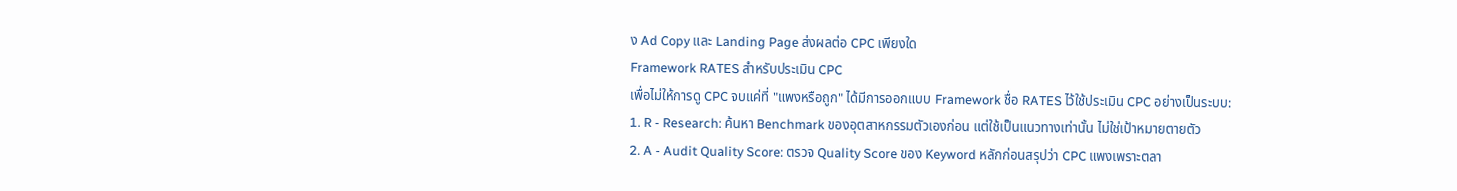ง Ad Copy และ Landing Page ส่งผลต่อ CPC เพียงใด
Framework RATES สำหรับประเมิน CPC
เพื่อไม่ให้การดู CPC จบแค่ที่ "แพงหรือถูก" ได้มีการออกแบบ Framework ชื่อ RATES ไว้ใช้ประเมิน CPC อย่างเป็นระบบ:
1. R - Research: ค้นหา Benchmark ของอุตสาหกรรมตัวเองก่อน แต่ใช้เป็นแนวทางเท่านั้น ไม่ใช่เป้าหมายตายตัว
2. A - Audit Quality Score: ตรวจ Quality Score ของ Keyword หลักก่อนสรุปว่า CPC แพงเพราะตลา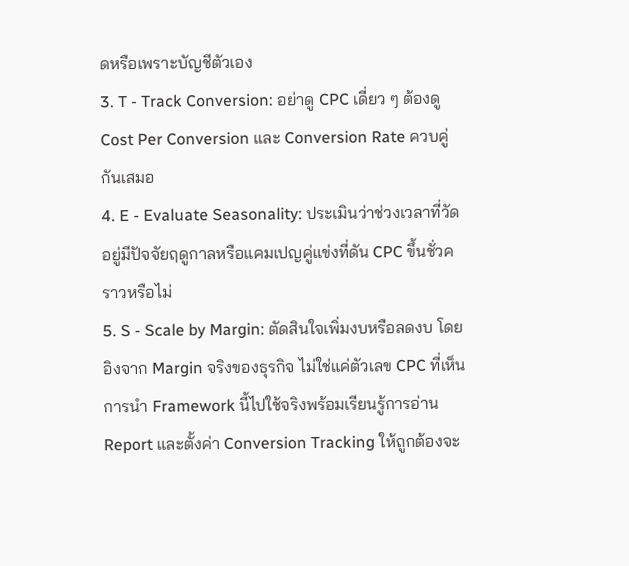ดหรือเพราะบัญชีตัวเอง
3. T - Track Conversion: อย่าดู CPC เดี่ยว ๆ ต้องดู Cost Per Conversion และ Conversion Rate ควบคู่กันเสมอ
4. E - Evaluate Seasonality: ประเมินว่าช่วงเวลาที่วัดอยู่มีปัจจัยฤดูกาลหรือแคมเปญคู่แข่งที่ดัน CPC ขึ้นชั่วคราวหรือไม่
5. S - Scale by Margin: ตัดสินใจเพิ่มงบหรือลดงบ โดยอิงจาก Margin จริงของธุรกิจ ไม่ใช่แค่ตัวเลข CPC ที่เห็น
การนำ Framework นี้ไปใช้จริงพร้อมเรียนรู้การอ่าน Report และตั้งค่า Conversion Tracking ให้ถูกต้องจะ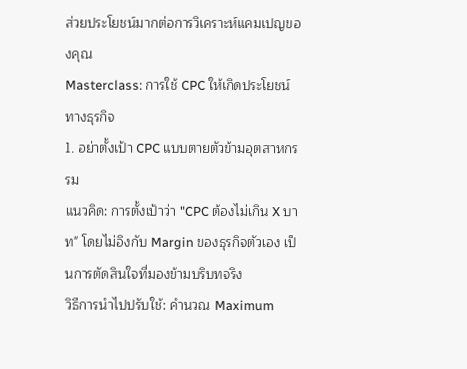ส่วยประโยชน์มากต่อการวิเคราะห์แคมเปญของคุณ
Masterclass: การใช้ CPC ให้เกิดประโยชน์ทางธุรกิจ
1. อย่าตั้งเป้า CPC แบบตายตัวข้ามอุตสาหกรรม
แนวคิด: การตั้งเป้าว่า "CPC ต้องไม่เกิน X บาท" โดยไม่อิงกับ Margin ของธุรกิจตัวเอง เป็นการตัดสินใจที่มองข้ามบริบทจริง
วิธีการนำไปปรับใช้: คำนวณ Maximum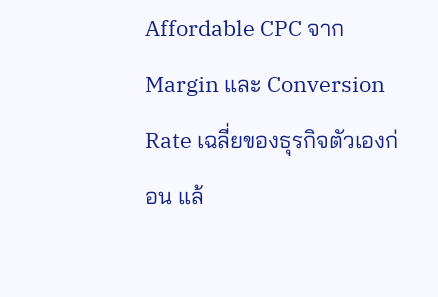Affordable CPC จาก Margin และ Conversion Rate เฉลี่ยของธุรกิจตัวเองก่อน แล้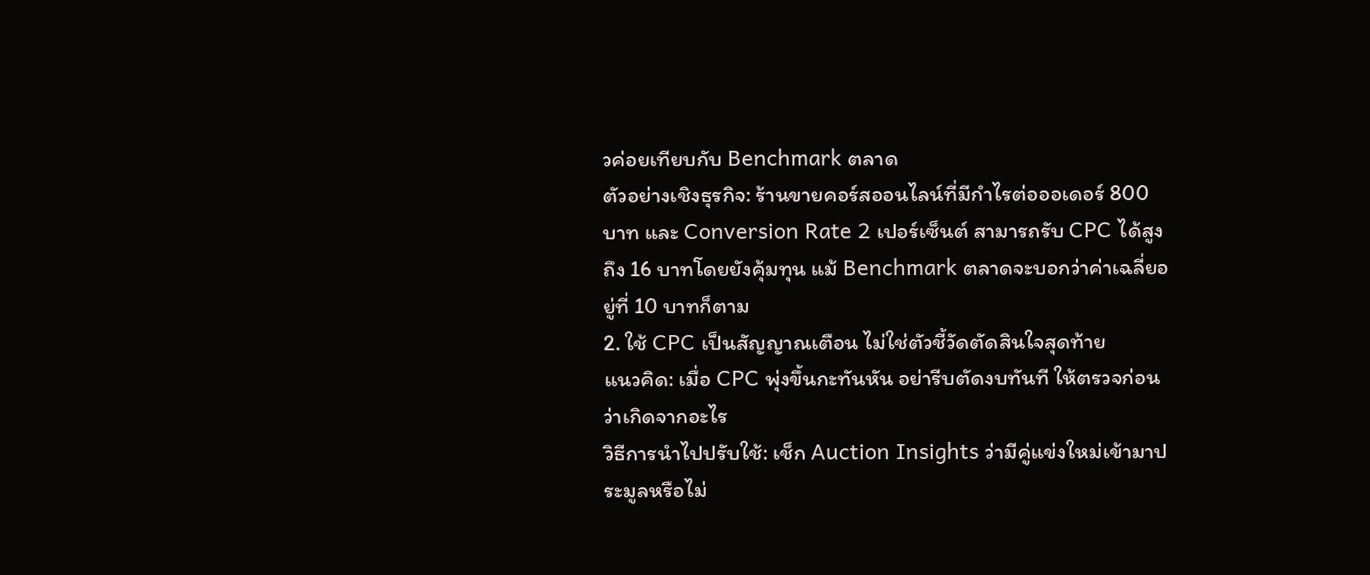วค่อยเทียบกับ Benchmark ตลาด
ตัวอย่างเชิงธุรกิจ: ร้านขายคอร์สออนไลน์ที่มีกำไรต่อออเดอร์ 800 บาท และ Conversion Rate 2 เปอร์เซ็นต์ สามารถรับ CPC ได้สูงถึง 16 บาทโดยยังคุ้มทุน แม้ Benchmark ตลาดจะบอกว่าค่าเฉลี่ยอยู่ที่ 10 บาทก็ตาม
2. ใช้ CPC เป็นสัญญาณเตือน ไม่ใช่ตัวชี้วัดตัดสินใจสุดท้าย
แนวคิด: เมื่อ CPC พุ่งขึ้นกะทันหัน อย่ารีบตัดงบทันที ให้ตรวจก่อนว่าเกิดจากอะไร
วิธีการนำไปปรับใช้: เช็ก Auction Insights ว่ามีคู่แข่งใหม่เข้ามาประมูลหรือไม่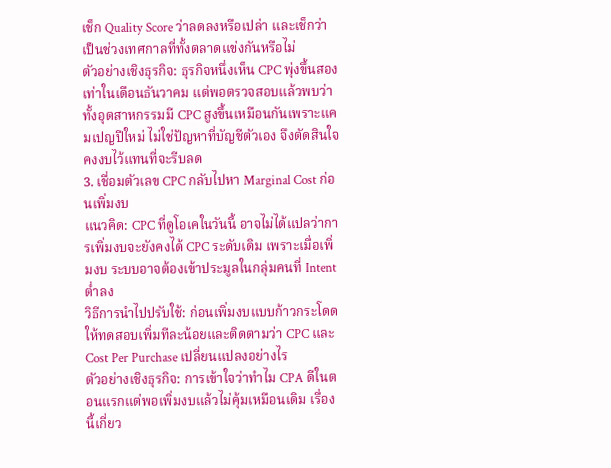เช็ก Quality Score ว่าลดลงหรือเปล่า และเช็กว่าเป็นช่วงเทศกาลที่ทั้งตลาดแข่งกันหรือไม่
ตัวอย่างเชิงธุรกิจ: ธุรกิจหนึ่งเห็น CPC พุ่งขึ้นสองเท่าในเดือนธันวาคม แต่พอตรวจสอบแล้วพบว่าทั้งอุตสาหกรรมมี CPC สูงขึ้นเหมือนกันเพราะแคมเปญปีใหม่ ไม่ใช่ปัญหาที่บัญชีตัวเอง จึงตัดสินใจคงงบไว้แทนที่จะรีบลด
3. เชื่อมตัวเลข CPC กลับไปหา Marginal Cost ก่อนเพิ่มงบ
แนวคิด: CPC ที่ดูโอเคในวันนี้ อาจไม่ได้แปลว่าการเพิ่มงบจะยังคงได้ CPC ระดับเดิม เพราะเมื่อเพิ่มงบ ระบบอาจต้องเข้าประมูลในกลุ่มคนที่ Intent ต่ำลง
วิธีการนำไปปรับใช้: ก่อนเพิ่มงบแบบก้าวกระโดด ให้ทดสอบเพิ่มทีละน้อยและติดตามว่า CPC และ Cost Per Purchase เปลี่ยนแปลงอย่างไร
ตัวอย่างเชิงธุรกิจ: การเข้าใจว่าทำไม CPA ดีในตอนแรกแต่พอเพิ่มงบแล้วไม่คุ้มเหมือนเดิม เรื่องนี้เกี่ยว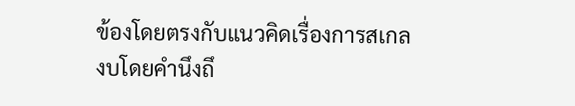ข้องโดยตรงกับแนวคิดเรื่องการสเกลงบโดยคำนึงถึ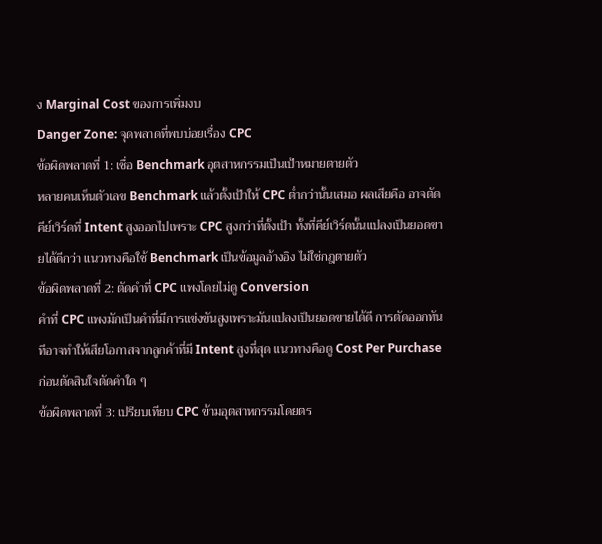ง Marginal Cost ของการเพิ่มงบ
Danger Zone: จุดพลาดที่พบบ่อยเรื่อง CPC
ข้อผิดพลาดที่ 1: เชื่อ Benchmark อุตสาหกรรมเป็นเป้าหมายตายตัว
หลายคนเห็นตัวเลข Benchmark แล้วตั้งเป้าให้ CPC ต่ำกว่านั้นเสมอ ผลเสียคือ อาจตัดคีย์เวิร์ดที่ Intent สูงออกไปเพราะ CPC สูงกว่าที่ตั้งเป้า ทั้งที่คีย์เวิร์ดนั้นแปลงเป็นยอดขายได้ดีกว่า แนวทางคือใช้ Benchmark เป็นข้อมูลอ้างอิง ไม่ใช่กฎตายตัว
ข้อผิดพลาดที่ 2: ตัดคำที่ CPC แพงโดยไม่ดู Conversion
คำที่ CPC แพงมักเป็นคำที่มีการแข่งขันสูงเพราะมันแปลงเป็นยอดขายได้ดี การตัดออกทันทีอาจทำให้เสียโอกาสจากลูกค้าที่มี Intent สูงที่สุด แนวทางคือดู Cost Per Purchase ก่อนตัดสินใจตัดคำใด ๆ
ข้อผิดพลาดที่ 3: เปรียบเทียบ CPC ข้ามอุตสาหกรรมโดยตร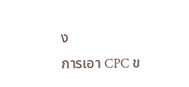ง
การเอา CPC ข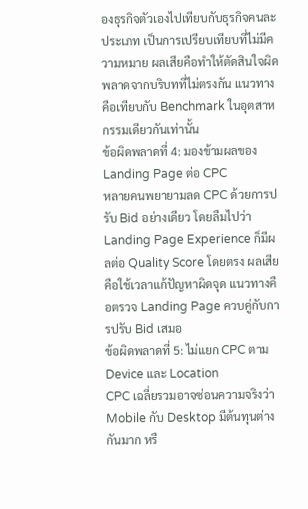องธุรกิจตัวเองไปเทียบกับธุรกิจคนละประเภท เป็นการเปรียบเทียบที่ไม่มีความหมาย ผลเสียคือทำให้ตัดสินใจผิดพลาดจากบริบทที่ไม่ตรงกัน แนวทางคือเทียบกับ Benchmark ในอุตสาหกรรมเดียวกันเท่านั้น
ข้อผิดพลาดที่ 4: มองข้ามผลของ Landing Page ต่อ CPC
หลายคนพยายามลด CPC ด้วยการปรับ Bid อย่างเดียว โดยลืมไปว่า Landing Page Experience ก็มีผลต่อ Quality Score โดยตรง ผลเสียคือใช้เวลาแก้ปัญหาผิดจุด แนวทางคือตรวจ Landing Page ควบคู่กับการปรับ Bid เสมอ
ข้อผิดพลาดที่ 5: ไม่แยก CPC ตาม Device และ Location
CPC เฉลี่ยรวมอาจซ่อนความจริงว่า Mobile กับ Desktop มีต้นทุนต่างกันมาก หรื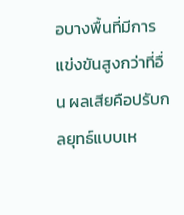อบางพื้นที่มีการแข่งขันสูงกว่าที่อื่น ผลเสียคือปรับกลยุทธ์แบบเห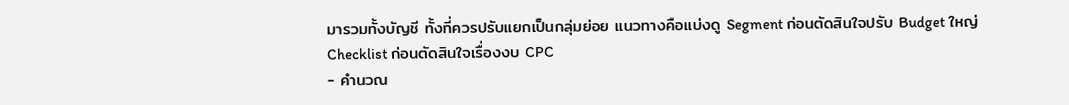มารวมทั้งบัญชี ทั้งที่ควรปรับแยกเป็นกลุ่มย่อย แนวทางคือแบ่งดู Segment ก่อนตัดสินใจปรับ Budget ใหญ่
Checklist ก่อนตัดสินใจเรื่องงบ CPC
- คำนวณ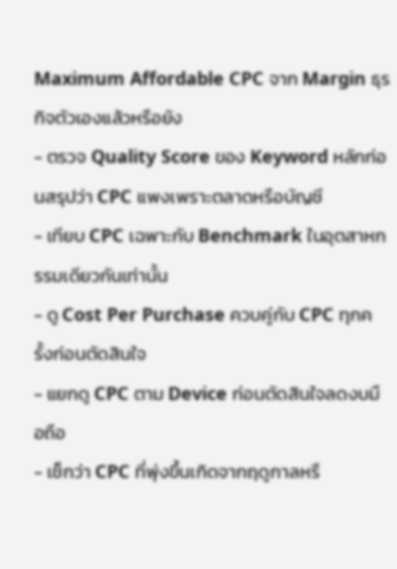Maximum Affordable CPC จาก Margin ธุรกิจตัวเองแล้วหรือยัง
- ตรวจ Quality Score ของ Keyword หลักก่อนสรุปว่า CPC แพงเพราะตลาดหรือบัญชี
- เทียบ CPC เฉพาะกับ Benchmark ในอุตสาหกรรมเดียวกันเท่านั้น
- ดู Cost Per Purchase ควบคู่กับ CPC ทุกครั้งก่อนตัดสินใจ
- แยกดู CPC ตาม Device ก่อนตัดสินใจลดงบมือถือ
- เช็กว่า CPC ที่พุ่งขึ้นเกิดจากฤดูกาลหรื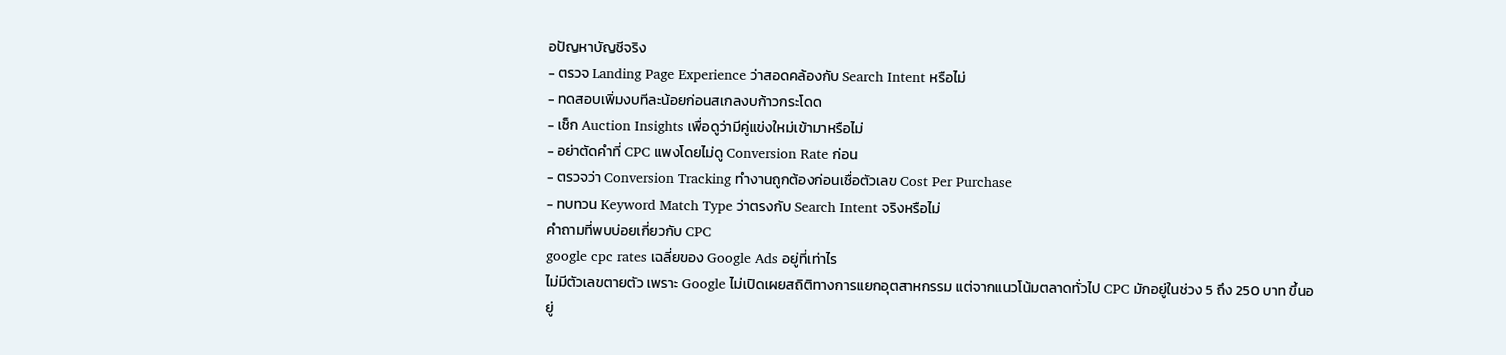อปัญหาบัญชีจริง
- ตรวจ Landing Page Experience ว่าสอดคล้องกับ Search Intent หรือไม่
- ทดสอบเพิ่มงบทีละน้อยก่อนสเกลงบก้าวกระโดด
- เช็ก Auction Insights เพื่อดูว่ามีคู่แข่งใหม่เข้ามาหรือไม่
- อย่าตัดคำที่ CPC แพงโดยไม่ดู Conversion Rate ก่อน
- ตรวจว่า Conversion Tracking ทำงานถูกต้องก่อนเชื่อตัวเลข Cost Per Purchase
- ทบทวน Keyword Match Type ว่าตรงกับ Search Intent จริงหรือไม่
คำถามที่พบบ่อยเกี่ยวกับ CPC
google cpc rates เฉลี่ยของ Google Ads อยู่ที่เท่าไร
ไม่มีตัวเลขตายตัว เพราะ Google ไม่เปิดเผยสถิติทางการแยกอุตสาหกรรม แต่จากแนวโน้มตลาดทั่วไป CPC มักอยู่ในช่วง 5 ถึง 250 บาท ขึ้นอยู่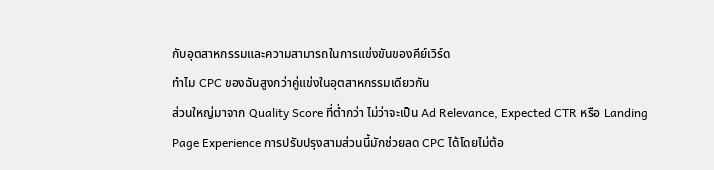กับอุตสาหกรรมและความสามารถในการแข่งขันของคีย์เวิร์ด
ทำไม CPC ของฉันสูงกว่าคู่แข่งในอุตสาหกรรมเดียวกัน
ส่วนใหญ่มาจาก Quality Score ที่ต่ำกว่า ไม่ว่าจะเป็น Ad Relevance, Expected CTR หรือ Landing Page Experience การปรับปรุงสามส่วนนี้มักช่วยลด CPC ได้โดยไม่ต้อ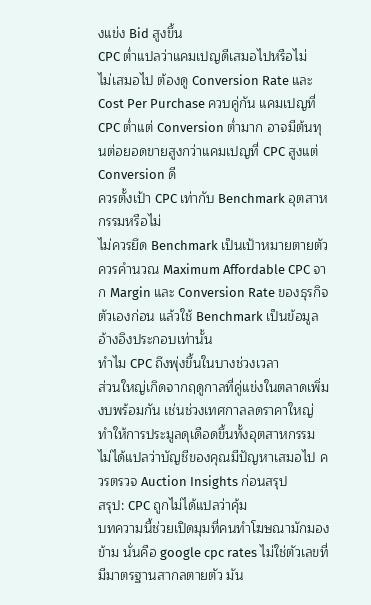งแข่ง Bid สูงขึ้น
CPC ต่ำแปลว่าแคมเปญดีเสมอไปหรือไม่
ไม่เสมอไป ต้องดู Conversion Rate และ Cost Per Purchase ควบคู่กัน แคมเปญที่ CPC ต่ำแต่ Conversion ต่ำมาก อาจมีต้นทุนต่อยอดขายสูงกว่าแคมเปญที่ CPC สูงแต่ Conversion ดี
ควรตั้งเป้า CPC เท่ากับ Benchmark อุตสาหกรรมหรือไม่
ไม่ควรยึด Benchmark เป็นเป้าหมายตายตัว ควรคำนวณ Maximum Affordable CPC จาก Margin และ Conversion Rate ของธุรกิจตัวเองก่อน แล้วใช้ Benchmark เป็นข้อมูลอ้างอิงประกอบเท่านั้น
ทำไม CPC ถึงพุ่งขึ้นในบางช่วงเวลา
ส่วนใหญ่เกิดจากฤดูกาลที่คู่แข่งในตลาดเพิ่มงบพร้อมกัน เช่นช่วงเทศกาลลดราคาใหญ่ ทำให้การประมูลดุเดือดขึ้นทั้งอุตสาหกรรม ไม่ได้แปลว่าบัญชีของคุณมีปัญหาเสมอไป ควรตรวจ Auction Insights ก่อนสรุป
สรุป: CPC ถูกไม่ได้แปลว่าคุ้ม
บทความนี้ช่วยเปิดมุมที่คนทำโฆษณามักมองข้าม นั่นคือ google cpc rates ไม่ใช่ตัวเลขที่มีมาตรฐานสากลตายตัว มัน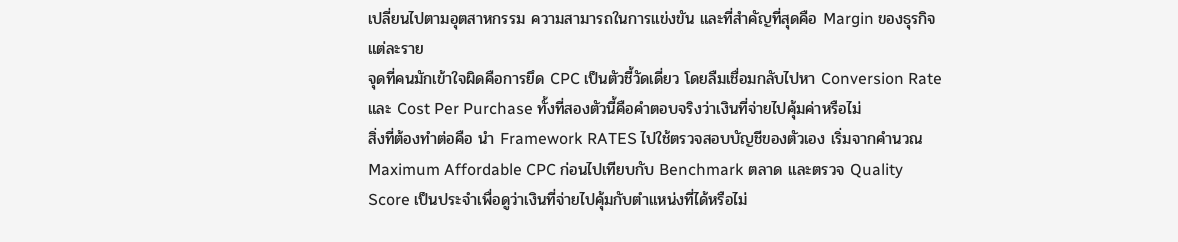เปลี่ยนไปตามอุตสาหกรรม ความสามารถในการแข่งขัน และที่สำคัญที่สุดคือ Margin ของธุรกิจแต่ละราย
จุดที่คนมักเข้าใจผิดคือการยึด CPC เป็นตัวชี้วัดเดี่ยว โดยลืมเชื่อมกลับไปหา Conversion Rate และ Cost Per Purchase ทั้งที่สองตัวนี้คือคำตอบจริงว่าเงินที่จ่ายไปคุ้มค่าหรือไม่
สิ่งที่ต้องทำต่อคือ นำ Framework RATES ไปใช้ตรวจสอบบัญชีของตัวเอง เริ่มจากคำนวณ Maximum Affordable CPC ก่อนไปเทียบกับ Benchmark ตลาด และตรวจ Quality Score เป็นประจำเพื่อดูว่าเงินที่จ่ายไปคุ้มกับตำแหน่งที่ได้หรือไม่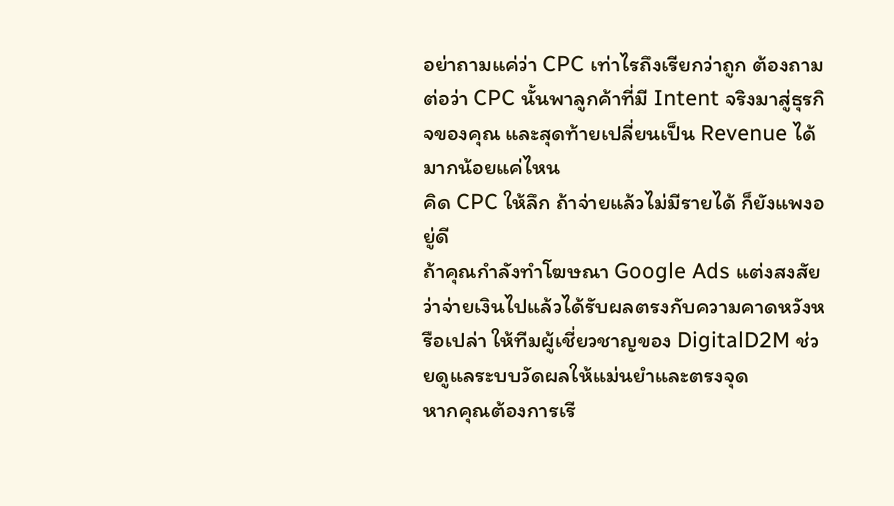อย่าถามแค่ว่า CPC เท่าไรถึงเรียกว่าถูก ต้องถามต่อว่า CPC นั้นพาลูกค้าที่มี Intent จริงมาสู่ธุรกิจของคุณ และสุดท้ายเปลี่ยนเป็น Revenue ได้มากน้อยแค่ไหน
คิด CPC ให้ลึก ถ้าจ่ายแล้วไม่มีรายได้ ก็ยังแพงอยู่ดี
ถ้าคุณกำลังทำโฆษณา Google Ads แต่งสงสัยว่าจ่ายเงินไปแล้วได้รับผลตรงกับความคาดหวังหรือเปล่า ให้ทีมผู้เชี่ยวชาญของ DigitalD2M ช่วยดูแลระบบวัดผลให้แม่นยำและตรงจุด
หากคุณต้องการเรี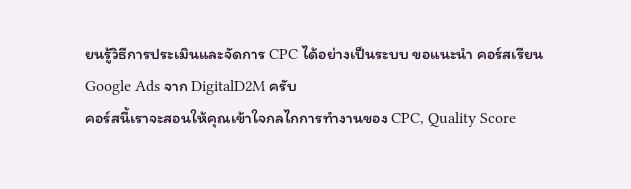ยนรู้วิธีการประเมินและจัดการ CPC ได้อย่างเป็นระบบ ขอแนะนำ คอร์สเรียน Google Ads จาก DigitalD2M ครับ
คอร์สนี้เราจะสอนให้คุณเข้าใจกลไกการทำงานของ CPC, Quality Score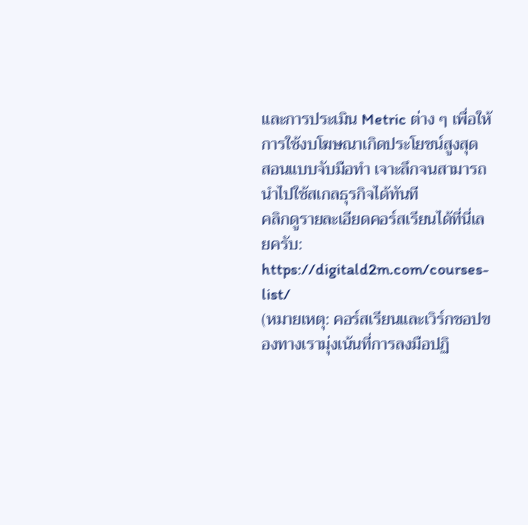และการประเมิน Metric ต่าง ๆ เพื่อให้การใช้งบโฆษณาเกิดประโยชน์สูงสุด สอนแบบจับมือทำ เจาะลึกจนสามารถนำไปใช้สเกลธุรกิจได้ทันที
คลิกดูรายละเอียดคอร์สเรียนได้ที่นี่เลยครับ:
https://digitald2m.com/courses-list/
(หมายเหตุ: คอร์สเรียนและเวิร์กชอปของทางเรามุ่งเน้นที่การลงมือปฏิ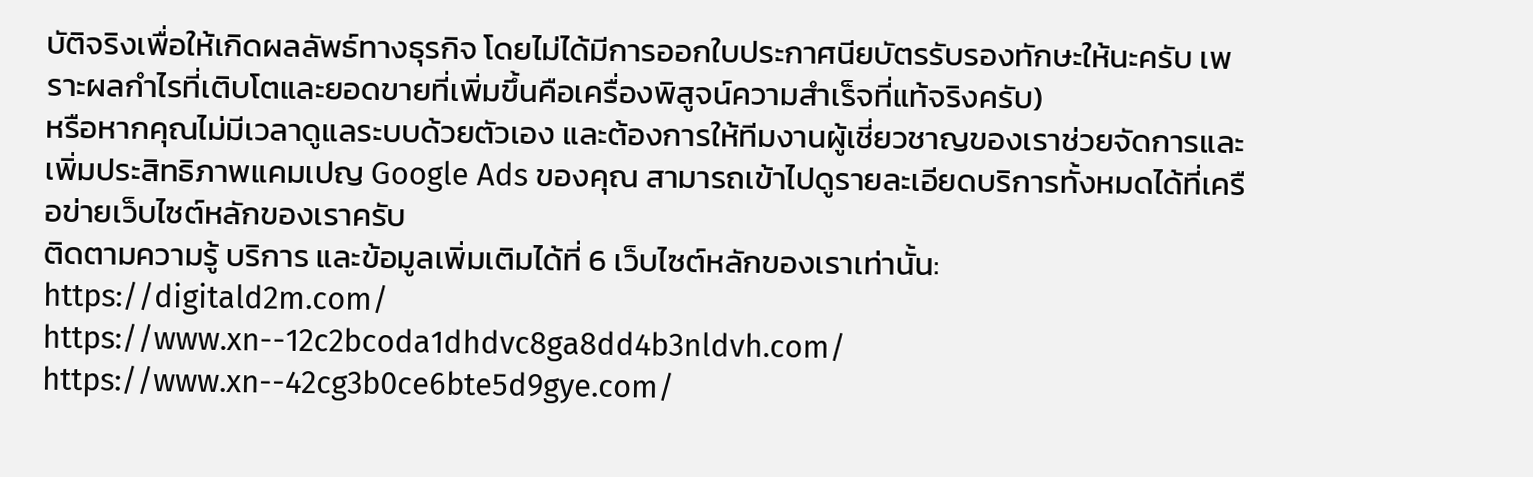บัติจริงเพื่อให้เกิดผลลัพธ์ทางธุรกิจ โดยไม่ได้มีการออกใบประกาศนียบัตรรับรองทักษะให้นะครับ เพราะผลกำไรที่เติบโตและยอดขายที่เพิ่มขึ้นคือเครื่องพิสูจน์ความสำเร็จที่แท้จริงครับ)
หรือหากคุณไม่มีเวลาดูแลระบบด้วยตัวเอง และต้องการให้ทีมงานผู้เชี่ยวชาญของเราช่วยจัดการและเพิ่มประสิทธิภาพแคมเปญ Google Ads ของคุณ สามารถเข้าไปดูรายละเอียดบริการทั้งหมดได้ที่เครือข่ายเว็บไซต์หลักของเราครับ
ติดตามความรู้ บริการ และข้อมูลเพิ่มเติมได้ที่ 6 เว็บไซต์หลักของเราเท่านั้น:
https://digitald2m.com/
https://www.xn--12c2bcoda1dhdvc8ga8dd4b3nldvh.com/
https://www.xn--42cg3b0ce6bte5d9gye.com/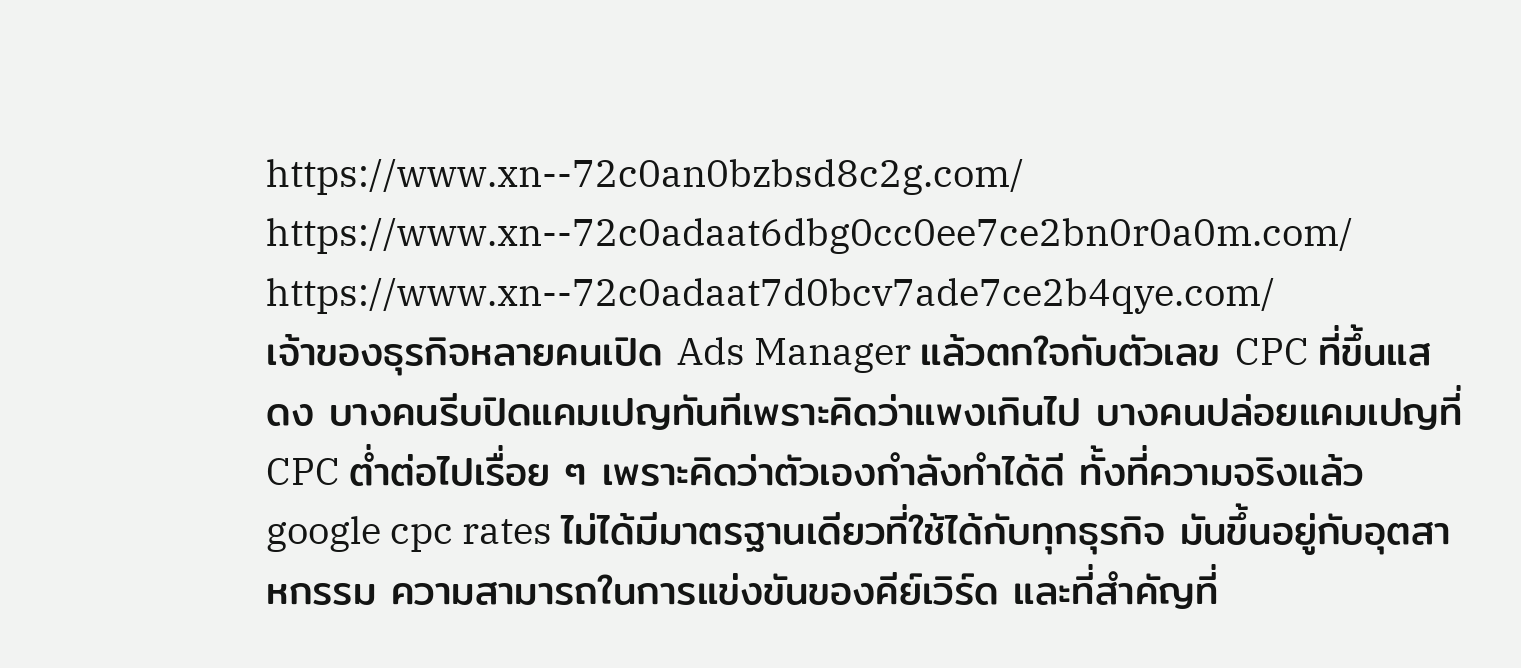https://www.xn--72c0an0bzbsd8c2g.com/
https://www.xn--72c0adaat6dbg0cc0ee7ce2bn0r0a0m.com/
https://www.xn--72c0adaat7d0bcv7ade7ce2b4qye.com/
เจ้าของธุรกิจหลายคนเปิด Ads Manager แล้วตกใจกับตัวเลข CPC ที่ขึ้นแสดง บางคนรีบปิดแคมเปญทันทีเพราะคิดว่าแพงเกินไป บางคนปล่อยแคมเปญที่ CPC ต่ำต่อไปเรื่อย ๆ เพราะคิดว่าตัวเองกำลังทำได้ดี ทั้งที่ความจริงแล้ว google cpc rates ไม่ได้มีมาตรฐานเดียวที่ใช้ได้กับทุกธุรกิจ มันขึ้นอยู่กับอุตสาหกรรม ความสามารถในการแข่งขันของคีย์เวิร์ด และที่สำคัญที่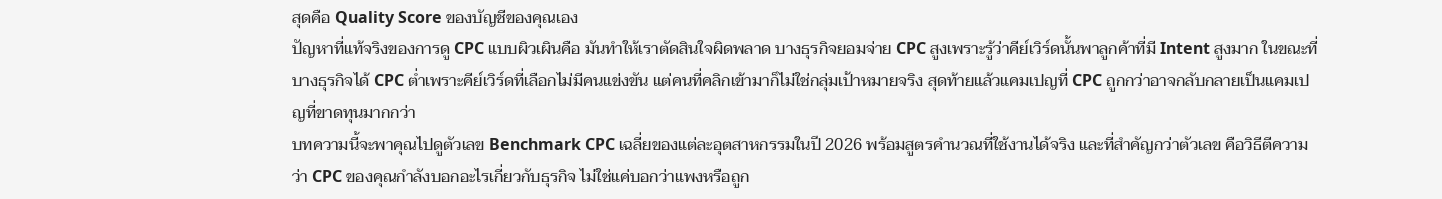สุดคือ Quality Score ของบัญชีของคุณเอง
ปัญหาที่แท้จริงของการดู CPC แบบผิวเผินคือ มันทำให้เราตัดสินใจผิดพลาด บางธุรกิจยอมจ่าย CPC สูงเพราะรู้ว่าคีย์เวิร์ดนั้นพาลูกค้าที่มี Intent สูงมาก ในขณะที่บางธุรกิจได้ CPC ต่ำเพราะคีย์เวิร์ดที่เลือกไม่มีคนแข่งขัน แต่คนที่คลิกเข้ามาก็ไม่ใช่กลุ่มเป้าหมายจริง สุดท้ายแล้วแคมเปญที่ CPC ถูกกว่าอาจกลับกลายเป็นแคมเปญที่ขาดทุนมากกว่า
บทความนี้จะพาคุณไปดูตัวเลข Benchmark CPC เฉลี่ยของแต่ละอุตสาหกรรมในปี 2026 พร้อมสูตรคำนวณที่ใช้งานได้จริง และที่สำคัญกว่าตัวเลข คือวิธีตีความว่า CPC ของคุณกำลังบอกอะไรเกี่ยวกับธุรกิจ ไม่ใช่แค่บอกว่าแพงหรือถูก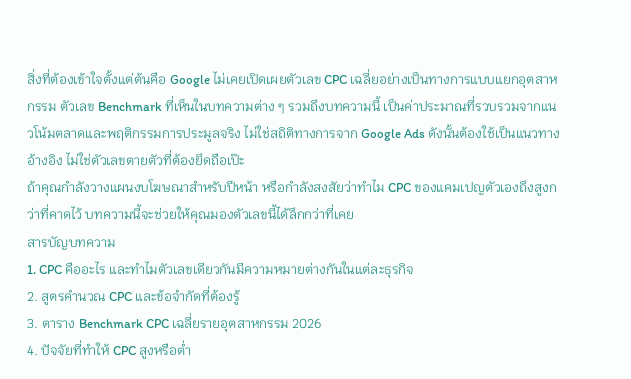สิ่งที่ต้องเข้าใจตั้งแต่ต้นคือ Google ไม่เคยเปิดเผยตัวเลข CPC เฉลี่ยอย่างเป็นทางการแบบแยกอุตสาหกรรม ตัวเลข Benchmark ที่เห็นในบทความต่าง ๆ รวมถึงบทความนี้ เป็นค่าประมาณที่รวบรวมจากแนวโน้มตลาดและพฤติกรรมการประมูลจริง ไม่ใช่สถิติทางการจาก Google Ads ดังนั้นต้องใช้เป็นแนวทางอ้างอิง ไม่ใช่ตัวเลขตายตัวที่ต้องยึดถือเป๊ะ
ถ้าคุณกำลังวางแผนงบโฆษณาสำหรับปีหน้า หรือกำลังสงสัยว่าทำไม CPC ของแคมเปญตัวเองถึงสูงกว่าที่คาดไว้ บทความนี้จะช่วยให้คุณมองตัวเลขนี้ได้ลึกกว่าที่เคย
สารบัญบทความ
1. CPC คืออะไร และทำไมตัวเลขเดียวกันมีความหมายต่างกันในแต่ละธุรกิจ
2. สูตรคำนวณ CPC และข้อจำกัดที่ต้องรู้
3. ตาราง Benchmark CPC เฉลี่ยรายอุตสาหกรรม 2026
4. ปัจจัยที่ทำให้ CPC สูงหรือต่ำ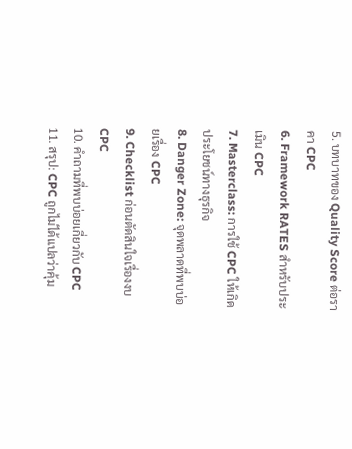5. บทบาทของ Quality Score ต่อราคา CPC
6. Framework RATES สำหรับประเมิน CPC
7. Masterclass: การใช้ CPC ให้เกิดประโยชน์ทางธุรกิจ
8. Danger Zone: จุดพลาดที่พบบ่อยเรื่อง CPC
9. Checklist ก่อนตัดสินใจเรื่องงบ CPC
10. คำถามที่พบบ่อยเกี่ยวกับ CPC
11. สรุป: CPC ถูกไม่ได้แปลว่าคุ้ม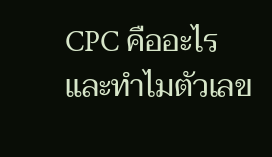CPC คืออะไร และทำไมตัวเลข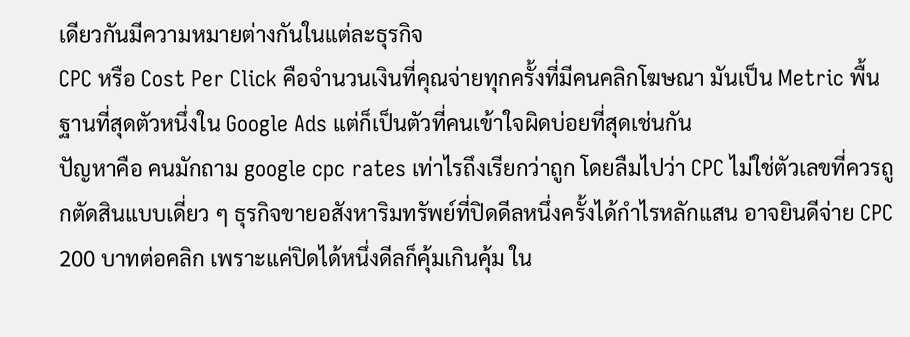เดียวกันมีความหมายต่างกันในแต่ละธุรกิจ
CPC หรือ Cost Per Click คือจำนวนเงินที่คุณจ่ายทุกครั้งที่มีคนคลิกโฆษณา มันเป็น Metric พื้นฐานที่สุดตัวหนึ่งใน Google Ads แต่ก็เป็นตัวที่คนเข้าใจผิดบ่อยที่สุดเช่นกัน
ปัญหาคือ คนมักถาม google cpc rates เท่าไรถึงเรียกว่าถูก โดยลืมไปว่า CPC ไม่ใช่ตัวเลขที่ควรถูกตัดสินแบบเดี่ยว ๆ ธุรกิจขายอสังหาริมทรัพย์ที่ปิดดีลหนึ่งครั้งได้กำไรหลักแสน อาจยินดีจ่าย CPC 200 บาทต่อคลิก เพราะแค่ปิดได้หนึ่งดีลก็คุ้มเกินคุ้ม ใน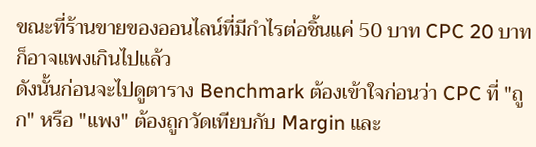ขณะที่ร้านขายของออนไลน์ที่มีกำไรต่อชิ้นแค่ 50 บาท CPC 20 บาทก็อาจแพงเกินไปแล้ว
ดังนั้นก่อนจะไปดูตาราง Benchmark ต้องเข้าใจก่อนว่า CPC ที่ "ถูก" หรือ "แพง" ต้องถูกวัดเทียบกับ Margin และ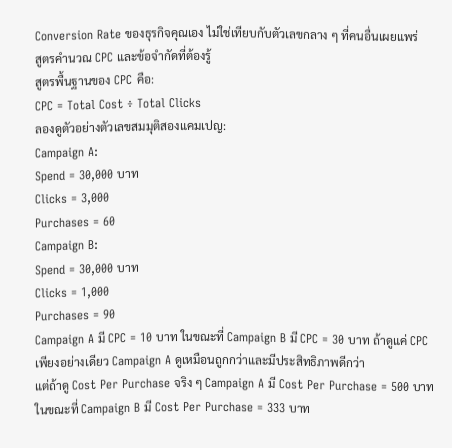Conversion Rate ของธุรกิจคุณเอง ไม่ใช่เทียบกับตัวเลขกลาง ๆ ที่คนอื่นเผยแพร่
สูตรคำนวณ CPC และข้อจำกัดที่ต้องรู้
สูตรพื้นฐานของ CPC คือ:
CPC = Total Cost ÷ Total Clicks
ลองดูตัวอย่างตัวเลขสมมุติสองแคมเปญ:
Campaign A:
Spend = 30,000 บาท
Clicks = 3,000
Purchases = 60
Campaign B:
Spend = 30,000 บาท
Clicks = 1,000
Purchases = 90
Campaign A มี CPC = 10 บาท ในขณะที่ Campaign B มี CPC = 30 บาท ถ้าดูแค่ CPC เพียงอย่างเดียว Campaign A ดูเหมือนถูกกว่าและมีประสิทธิภาพดีกว่า
แต่ถ้าดู Cost Per Purchase จริง ๆ Campaign A มี Cost Per Purchase = 500 บาท ในขณะที่ Campaign B มี Cost Per Purchase = 333 บาท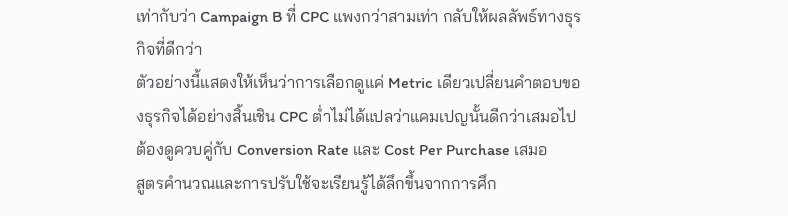เท่ากับว่า Campaign B ที่ CPC แพงกว่าสามเท่า กลับให้ผลลัพธ์ทางธุรกิจที่ดีกว่า
ตัวอย่างนี้แสดงให้เห็นว่าการเลือกดูแค่ Metric เดียวเปลี่ยนคำตอบของธุรกิจได้อย่างสิ้นเชิน CPC ต่ำไม่ได้แปลว่าแคมเปญนั้นดีกว่าเสมอไป ต้องดูควบคู่กับ Conversion Rate และ Cost Per Purchase เสมอ
สูตรคำนวณและการปรับใช้จะเรียนรู้ได้ลึกขึ้นจากการศึก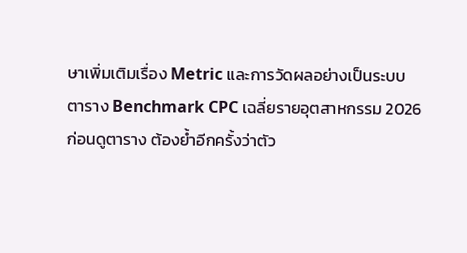ษาเพิ่มเติมเรื่อง Metric และการวัดผลอย่างเป็นระบบ
ตาราง Benchmark CPC เฉลี่ยรายอุตสาหกรรม 2026
ก่อนดูตาราง ต้องย้ำอีกครั้งว่าตัว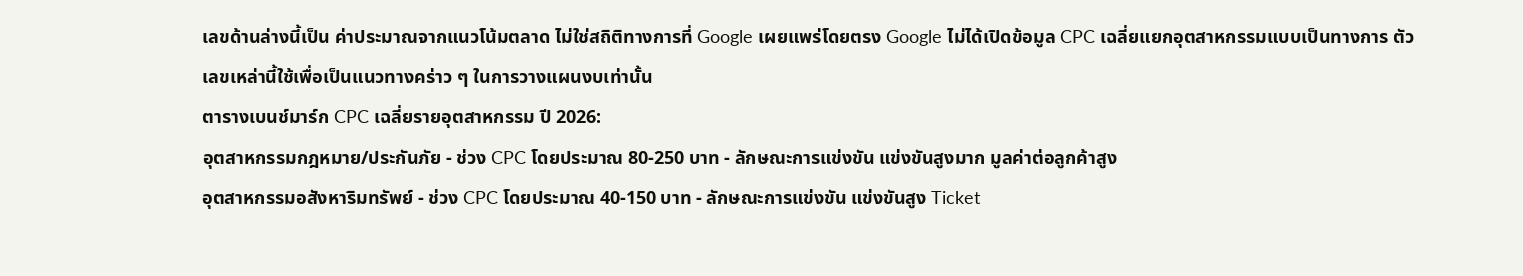เลขด้านล่างนี้เป็น ค่าประมาณจากแนวโน้มตลาด ไม่ใช่สถิติทางการที่ Google เผยแพร่โดยตรง Google ไม่ได้เปิดข้อมูล CPC เฉลี่ยแยกอุตสาหกรรมแบบเป็นทางการ ตัวเลขเหล่านี้ใช้เพื่อเป็นแนวทางคร่าว ๆ ในการวางแผนงบเท่านั้น
ตารางเบนช์มาร์ก CPC เฉลี่ยรายอุตสาหกรรม ปี 2026:
อุตสาหกรรมกฎหมาย/ประกันภัย - ช่วง CPC โดยประมาณ 80-250 บาท - ลักษณะการแข่งขัน แข่งขันสูงมาก มูลค่าต่อลูกค้าสูง
อุตสาหกรรมอสังหาริมทรัพย์ - ช่วง CPC โดยประมาณ 40-150 บาท - ลักษณะการแข่งขัน แข่งขันสูง Ticket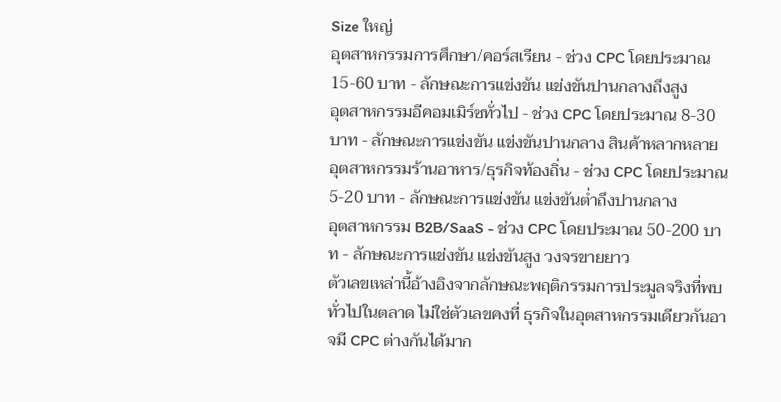Size ใหญ่
อุตสาหกรรมการศึกษา/คอร์สเรียน - ช่วง CPC โดยประมาณ 15-60 บาท - ลักษณะการแข่งขัน แข่งขันปานกลางถึงสูง
อุตสาหกรรมอีคอมเมิร์ซทั่วไป - ช่วง CPC โดยประมาณ 8-30 บาท - ลักษณะการแข่งขัน แข่งขันปานกลาง สินค้าหลากหลาย
อุตสาหกรรมร้านอาหาร/ธุรกิจท้องถิ่น - ช่วง CPC โดยประมาณ 5-20 บาท - ลักษณะการแข่งขัน แข่งขันต่ำถึงปานกลาง
อุตสาหกรรม B2B/SaaS - ช่วง CPC โดยประมาณ 50-200 บาท - ลักษณะการแข่งขัน แข่งขันสูง วงจรขายยาว
ตัวเลขเหล่านี้อ้างอิงจากลักษณะพฤติกรรมการประมูลจริงที่พบทั่วไปในตลาด ไม่ใช่ตัวเลขคงที่ ธุรกิจในอุตสาหกรรมเดียวกันอาจมี CPC ต่างกันได้มาก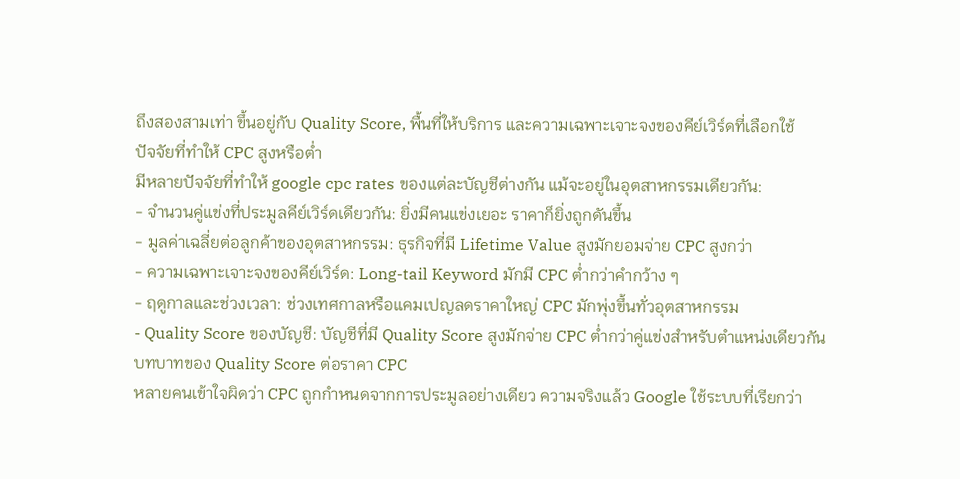ถึงสองสามเท่า ขึ้นอยู่กับ Quality Score, พื้นที่ให้บริการ และความเฉพาะเจาะจงของคีย์เวิร์ดที่เลือกใช้
ปัจจัยที่ทำให้ CPC สูงหรือต่ำ
มีหลายปัจจัยที่ทำให้ google cpc rates ของแต่ละบัญชีต่างกัน แม้จะอยู่ในอุตสาหกรรมเดียวกัน:
- จำนวนคู่แข่งที่ประมูลคีย์เวิร์ดเดียวกัน: ยิ่งมีคนแข่งเยอะ ราคาก็ยิ่งถูกดันขึ้น
- มูลค่าเฉลี่ยต่อลูกค้าของอุตสาหกรรม: ธุรกิจที่มี Lifetime Value สูงมักยอมจ่าย CPC สูงกว่า
- ความเฉพาะเจาะจงของคีย์เวิร์ด: Long-tail Keyword มักมี CPC ต่ำกว่าคำกว้าง ๆ
- ฤดูกาลและช่วงเวลา: ช่วงเทศกาลหรือแคมเปญลดราคาใหญ่ CPC มักพุ่งขึ้นทั่วอุตสาหกรรม
- Quality Score ของบัญชี: บัญชีที่มี Quality Score สูงมักจ่าย CPC ต่ำกว่าคู่แข่งสำหรับตำแหน่งเดียวกัน
บทบาทของ Quality Score ต่อราคา CPC
หลายคนเข้าใจผิดว่า CPC ถูกกำหนดจากการประมูลอย่างเดียว ความจริงแล้ว Google ใช้ระบบที่เรียกว่า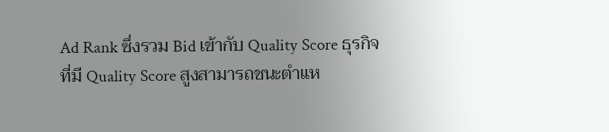Ad Rank ซึ่งรวม Bid เข้ากับ Quality Score ธุรกิจที่มี Quality Score สูงสามารถชนะตำแห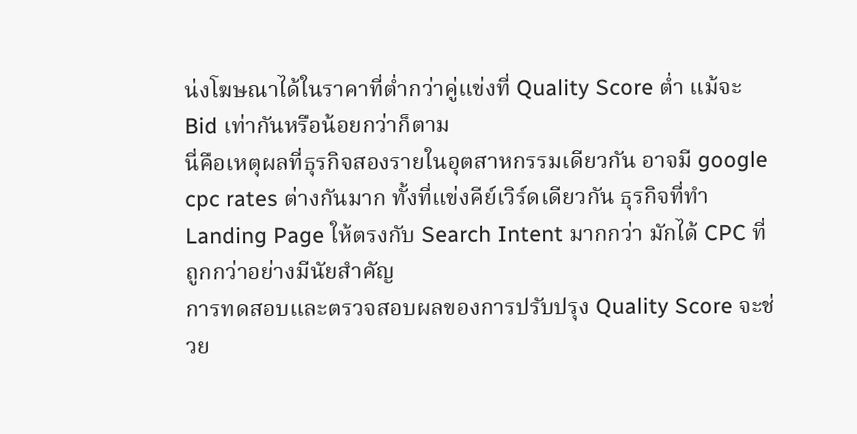น่งโฆษณาได้ในราคาที่ต่ำกว่าคู่แข่งที่ Quality Score ต่ำ แม้จะ Bid เท่ากันหรือน้อยกว่าก็ตาม
นี่คือเหตุผลที่ธุรกิจสองรายในอุตสาหกรรมเดียวกัน อาจมี google cpc rates ต่างกันมาก ทั้งที่แข่งคีย์เวิร์ดเดียวกัน ธุรกิจที่ทำ Landing Page ให้ตรงกับ Search Intent มากกว่า มักได้ CPC ที่ถูกกว่าอย่างมีนัยสำคัญ
การทดสอบและตรวจสอบผลของการปรับปรุง Quality Score จะช่วย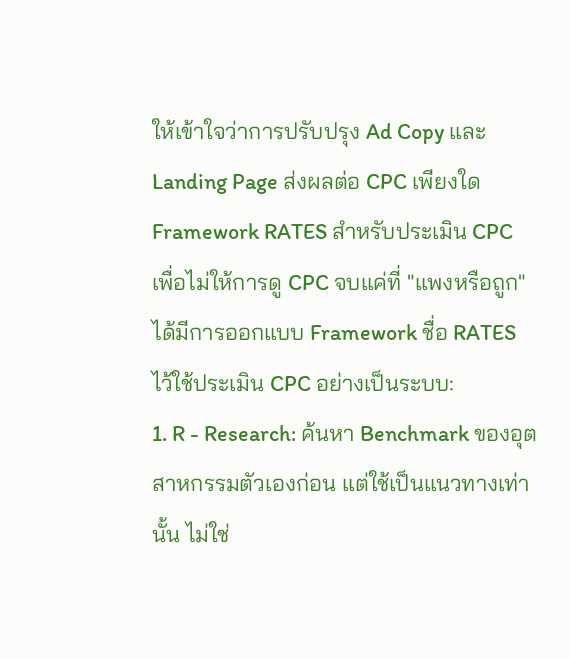ให้เข้าใจว่าการปรับปรุง Ad Copy และ Landing Page ส่งผลต่อ CPC เพียงใด
Framework RATES สำหรับประเมิน CPC
เพื่อไม่ให้การดู CPC จบแค่ที่ "แพงหรือถูก" ได้มีการออกแบบ Framework ชื่อ RATES ไว้ใช้ประเมิน CPC อย่างเป็นระบบ:
1. R - Research: ค้นหา Benchmark ของอุตสาหกรรมตัวเองก่อน แต่ใช้เป็นแนวทางเท่านั้น ไม่ใช่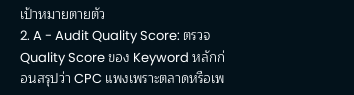เป้าหมายตายตัว
2. A - Audit Quality Score: ตรวจ Quality Score ของ Keyword หลักก่อนสรุปว่า CPC แพงเพราะตลาดหรือเพ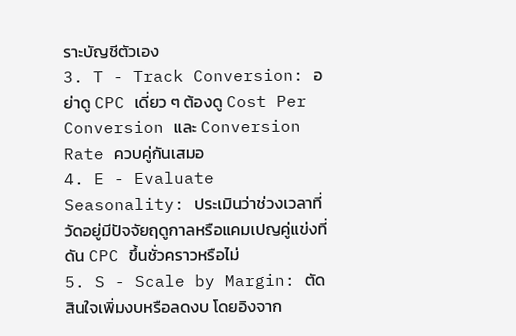ราะบัญชีตัวเอง
3. T - Track Conversion: อย่าดู CPC เดี่ยว ๆ ต้องดู Cost Per Conversion และ Conversion Rate ควบคู่กันเสมอ
4. E - Evaluate Seasonality: ประเมินว่าช่วงเวลาที่วัดอยู่มีปัจจัยฤดูกาลหรือแคมเปญคู่แข่งที่ดัน CPC ขึ้นชั่วคราวหรือไม่
5. S - Scale by Margin: ตัดสินใจเพิ่มงบหรือลดงบ โดยอิงจาก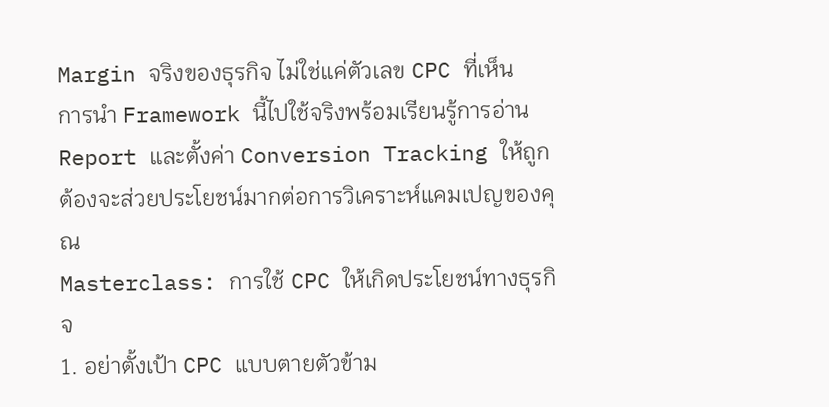Margin จริงของธุรกิจ ไม่ใช่แค่ตัวเลข CPC ที่เห็น
การนำ Framework นี้ไปใช้จริงพร้อมเรียนรู้การอ่าน Report และตั้งค่า Conversion Tracking ให้ถูกต้องจะส่วยประโยชน์มากต่อการวิเคราะห์แคมเปญของคุณ
Masterclass: การใช้ CPC ให้เกิดประโยชน์ทางธุรกิจ
1. อย่าตั้งเป้า CPC แบบตายตัวข้าม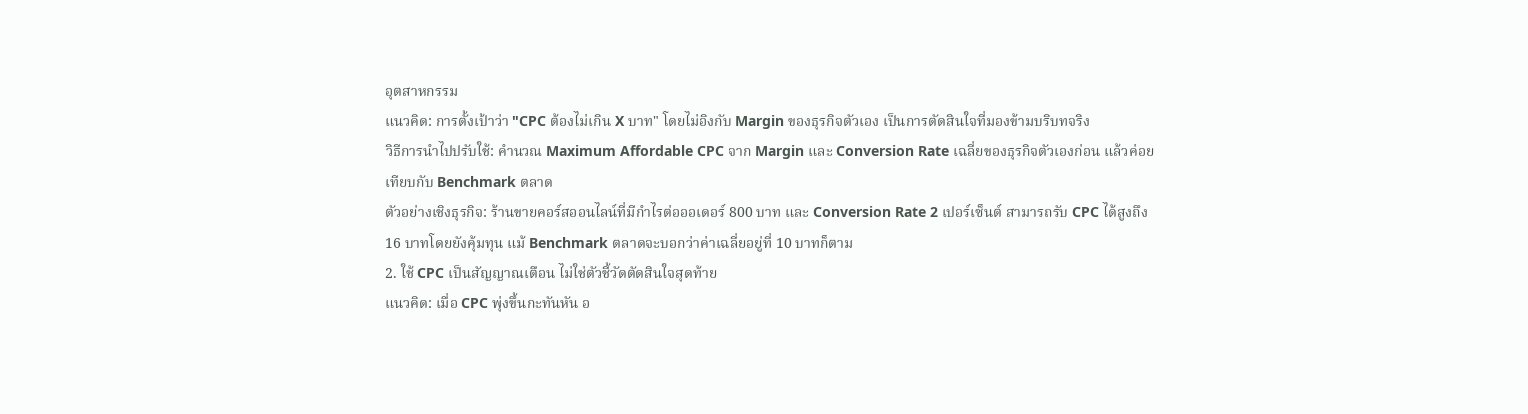อุตสาหกรรม
แนวคิด: การตั้งเป้าว่า "CPC ต้องไม่เกิน X บาท" โดยไม่อิงกับ Margin ของธุรกิจตัวเอง เป็นการตัดสินใจที่มองข้ามบริบทจริง
วิธีการนำไปปรับใช้: คำนวณ Maximum Affordable CPC จาก Margin และ Conversion Rate เฉลี่ยของธุรกิจตัวเองก่อน แล้วค่อยเทียบกับ Benchmark ตลาด
ตัวอย่างเชิงธุรกิจ: ร้านขายคอร์สออนไลน์ที่มีกำไรต่อออเดอร์ 800 บาท และ Conversion Rate 2 เปอร์เซ็นต์ สามารถรับ CPC ได้สูงถึง 16 บาทโดยยังคุ้มทุน แม้ Benchmark ตลาดจะบอกว่าค่าเฉลี่ยอยู่ที่ 10 บาทก็ตาม
2. ใช้ CPC เป็นสัญญาณเตือน ไม่ใช่ตัวชี้วัดตัดสินใจสุดท้าย
แนวคิด: เมื่อ CPC พุ่งขึ้นกะทันหัน อ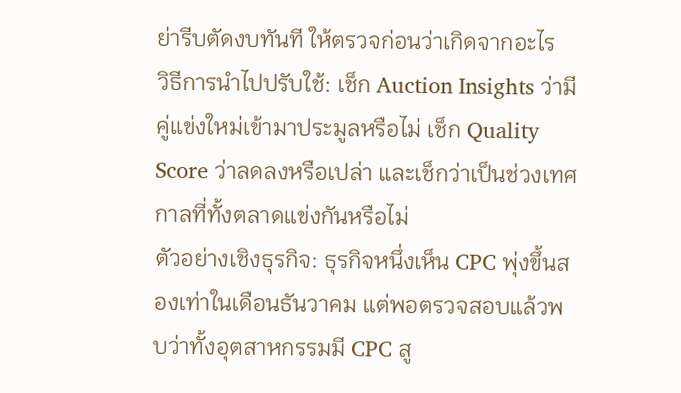ย่ารีบตัดงบทันที ให้ตรวจก่อนว่าเกิดจากอะไร
วิธีการนำไปปรับใช้: เช็ก Auction Insights ว่ามีคู่แข่งใหม่เข้ามาประมูลหรือไม่ เช็ก Quality Score ว่าลดลงหรือเปล่า และเช็กว่าเป็นช่วงเทศกาลที่ทั้งตลาดแข่งกันหรือไม่
ตัวอย่างเชิงธุรกิจ: ธุรกิจหนึ่งเห็น CPC พุ่งขึ้นสองเท่าในเดือนธันวาคม แต่พอตรวจสอบแล้วพบว่าทั้งอุตสาหกรรมมี CPC สู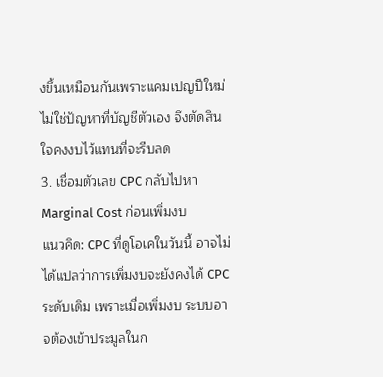งขึ้นเหมือนกันเพราะแคมเปญปีใหม่ ไม่ใช่ปัญหาที่บัญชีตัวเอง จึงตัดสินใจคงงบไว้แทนที่จะรีบลด
3. เชื่อมตัวเลข CPC กลับไปหา Marginal Cost ก่อนเพิ่มงบ
แนวคิด: CPC ที่ดูโอเคในวันนี้ อาจไม่ได้แปลว่าการเพิ่มงบจะยังคงได้ CPC ระดับเดิม เพราะเมื่อเพิ่มงบ ระบบอาจต้องเข้าประมูลในก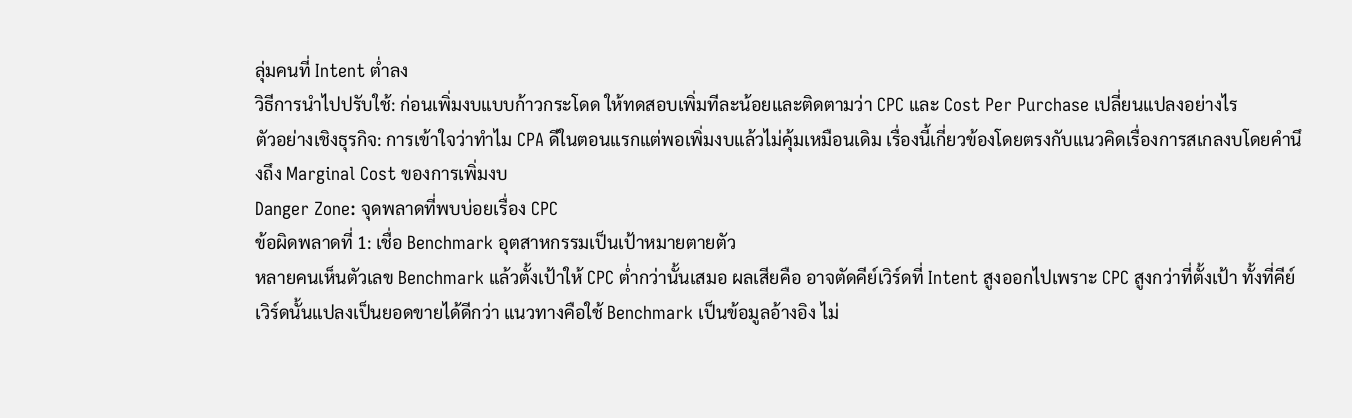ลุ่มคนที่ Intent ต่ำลง
วิธีการนำไปปรับใช้: ก่อนเพิ่มงบแบบก้าวกระโดด ให้ทดสอบเพิ่มทีละน้อยและติดตามว่า CPC และ Cost Per Purchase เปลี่ยนแปลงอย่างไร
ตัวอย่างเชิงธุรกิจ: การเข้าใจว่าทำไม CPA ดีในตอนแรกแต่พอเพิ่มงบแล้วไม่คุ้มเหมือนเดิม เรื่องนี้เกี่ยวข้องโดยตรงกับแนวคิดเรื่องการสเกลงบโดยคำนึงถึง Marginal Cost ของการเพิ่มงบ
Danger Zone: จุดพลาดที่พบบ่อยเรื่อง CPC
ข้อผิดพลาดที่ 1: เชื่อ Benchmark อุตสาหกรรมเป็นเป้าหมายตายตัว
หลายคนเห็นตัวเลข Benchmark แล้วตั้งเป้าให้ CPC ต่ำกว่านั้นเสมอ ผลเสียคือ อาจตัดคีย์เวิร์ดที่ Intent สูงออกไปเพราะ CPC สูงกว่าที่ตั้งเป้า ทั้งที่คีย์เวิร์ดนั้นแปลงเป็นยอดขายได้ดีกว่า แนวทางคือใช้ Benchmark เป็นข้อมูลอ้างอิง ไม่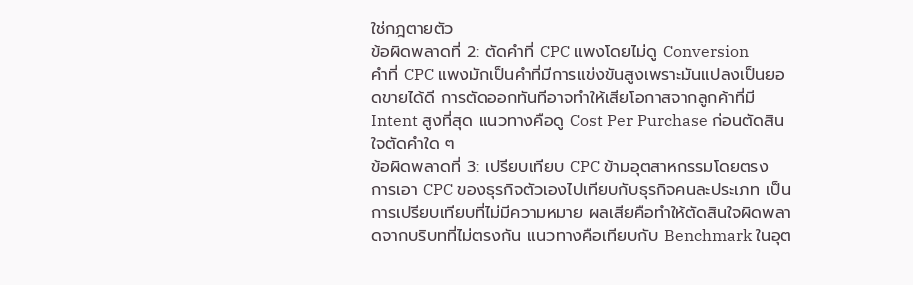ใช่กฎตายตัว
ข้อผิดพลาดที่ 2: ตัดคำที่ CPC แพงโดยไม่ดู Conversion
คำที่ CPC แพงมักเป็นคำที่มีการแข่งขันสูงเพราะมันแปลงเป็นยอดขายได้ดี การตัดออกทันทีอาจทำให้เสียโอกาสจากลูกค้าที่มี Intent สูงที่สุด แนวทางคือดู Cost Per Purchase ก่อนตัดสินใจตัดคำใด ๆ
ข้อผิดพลาดที่ 3: เปรียบเทียบ CPC ข้ามอุตสาหกรรมโดยตรง
การเอา CPC ของธุรกิจตัวเองไปเทียบกับธุรกิจคนละประเภท เป็นการเปรียบเทียบที่ไม่มีความหมาย ผลเสียคือทำให้ตัดสินใจผิดพลาดจากบริบทที่ไม่ตรงกัน แนวทางคือเทียบกับ Benchmark ในอุต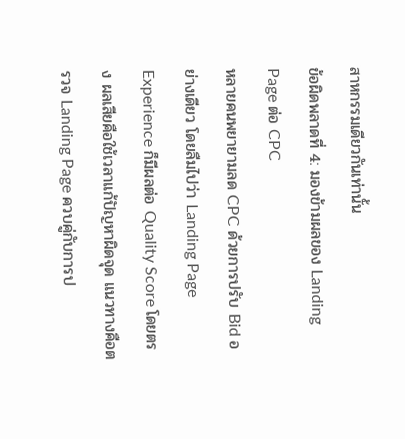สาหกรรมเดียวกันเท่านั้น
ข้อผิดพลาดที่ 4: มองข้ามผลของ Landing Page ต่อ CPC
หลายคนพยายามลด CPC ด้วยการปรับ Bid อย่างเดียว โดยลืมไปว่า Landing Page Experience ก็มีผลต่อ Quality Score โดยตรง ผลเสียคือใช้เวลาแก้ปัญหาผิดจุด แนวทางคือตรวจ Landing Page ควบคู่กับการป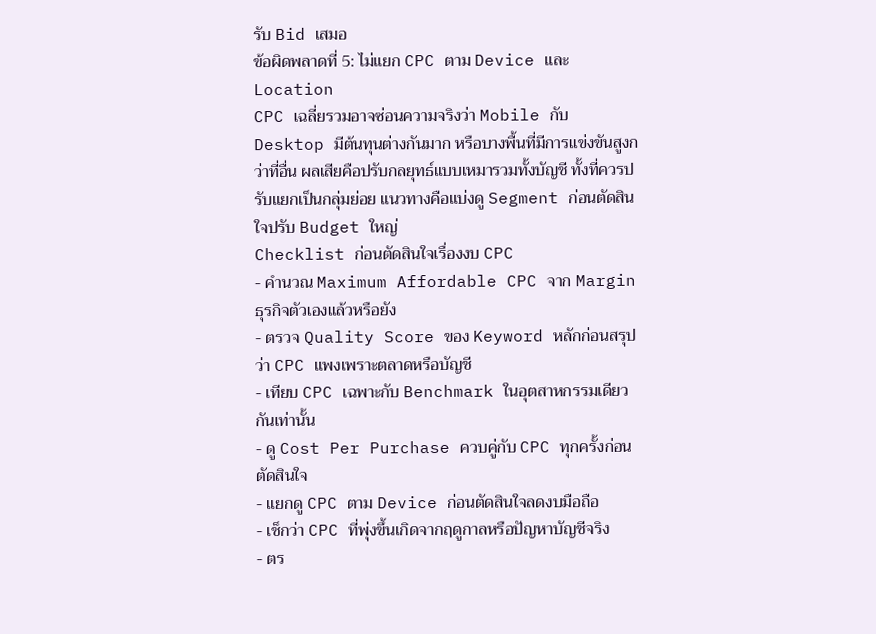รับ Bid เสมอ
ข้อผิดพลาดที่ 5: ไม่แยก CPC ตาม Device และ Location
CPC เฉลี่ยรวมอาจซ่อนความจริงว่า Mobile กับ Desktop มีต้นทุนต่างกันมาก หรือบางพื้นที่มีการแข่งขันสูงกว่าที่อื่น ผลเสียคือปรับกลยุทธ์แบบเหมารวมทั้งบัญชี ทั้งที่ควรปรับแยกเป็นกลุ่มย่อย แนวทางคือแบ่งดู Segment ก่อนตัดสินใจปรับ Budget ใหญ่
Checklist ก่อนตัดสินใจเรื่องงบ CPC
- คำนวณ Maximum Affordable CPC จาก Margin ธุรกิจตัวเองแล้วหรือยัง
- ตรวจ Quality Score ของ Keyword หลักก่อนสรุปว่า CPC แพงเพราะตลาดหรือบัญชี
- เทียบ CPC เฉพาะกับ Benchmark ในอุตสาหกรรมเดียวกันเท่านั้น
- ดู Cost Per Purchase ควบคู่กับ CPC ทุกครั้งก่อนตัดสินใจ
- แยกดู CPC ตาม Device ก่อนตัดสินใจลดงบมือถือ
- เช็กว่า CPC ที่พุ่งขึ้นเกิดจากฤดูกาลหรือปัญหาบัญชีจริง
- ตร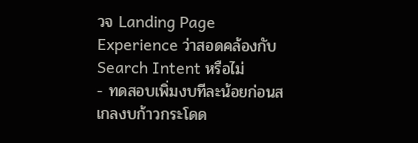วจ Landing Page Experience ว่าสอดคล้องกับ Search Intent หรือไม่
- ทดสอบเพิ่มงบทีละน้อยก่อนสเกลงบก้าวกระโดด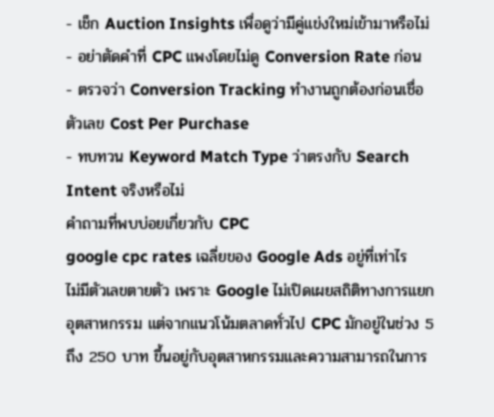- เช็ก Auction Insights เพื่อดูว่ามีคู่แข่งใหม่เข้ามาหรือไม่
- อย่าตัดคำที่ CPC แพงโดยไม่ดู Conversion Rate ก่อน
- ตรวจว่า Conversion Tracking ทำงานถูกต้องก่อนเชื่อตัวเลข Cost Per Purchase
- ทบทวน Keyword Match Type ว่าตรงกับ Search Intent จริงหรือไม่
คำถามที่พบบ่อยเกี่ยวกับ CPC
google cpc rates เฉลี่ยของ Google Ads อยู่ที่เท่าไร
ไม่มีตัวเลขตายตัว เพราะ Google ไม่เปิดเผยสถิติทางการแยกอุตสาหกรรม แต่จากแนวโน้มตลาดทั่วไป CPC มักอยู่ในช่วง 5 ถึง 250 บาท ขึ้นอยู่กับอุตสาหกรรมและความสามารถในการ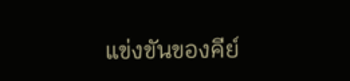แข่งขันของคีย์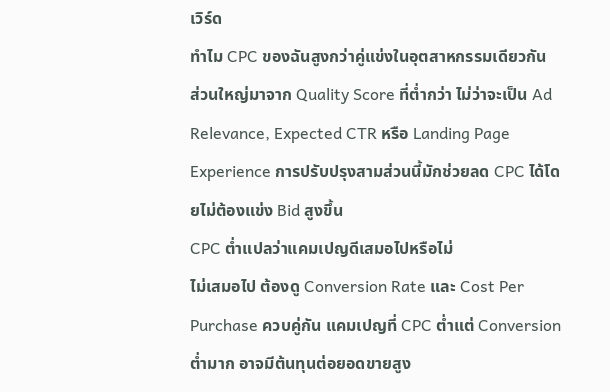เวิร์ด
ทำไม CPC ของฉันสูงกว่าคู่แข่งในอุตสาหกรรมเดียวกัน
ส่วนใหญ่มาจาก Quality Score ที่ต่ำกว่า ไม่ว่าจะเป็น Ad Relevance, Expected CTR หรือ Landing Page Experience การปรับปรุงสามส่วนนี้มักช่วยลด CPC ได้โดยไม่ต้องแข่ง Bid สูงขึ้น
CPC ต่ำแปลว่าแคมเปญดีเสมอไปหรือไม่
ไม่เสมอไป ต้องดู Conversion Rate และ Cost Per Purchase ควบคู่กัน แคมเปญที่ CPC ต่ำแต่ Conversion ต่ำมาก อาจมีต้นทุนต่อยอดขายสูง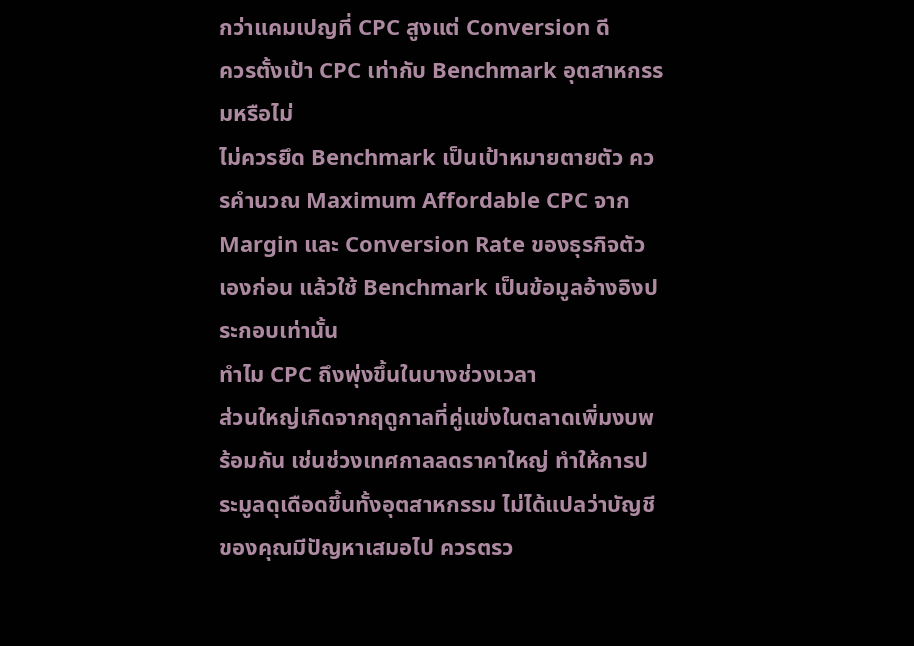กว่าแคมเปญที่ CPC สูงแต่ Conversion ดี
ควรตั้งเป้า CPC เท่ากับ Benchmark อุตสาหกรรมหรือไม่
ไม่ควรยึด Benchmark เป็นเป้าหมายตายตัว ควรคำนวณ Maximum Affordable CPC จาก Margin และ Conversion Rate ของธุรกิจตัวเองก่อน แล้วใช้ Benchmark เป็นข้อมูลอ้างอิงประกอบเท่านั้น
ทำไม CPC ถึงพุ่งขึ้นในบางช่วงเวลา
ส่วนใหญ่เกิดจากฤดูกาลที่คู่แข่งในตลาดเพิ่มงบพร้อมกัน เช่นช่วงเทศกาลลดราคาใหญ่ ทำให้การประมูลดุเดือดขึ้นทั้งอุตสาหกรรม ไม่ได้แปลว่าบัญชีของคุณมีปัญหาเสมอไป ควรตรว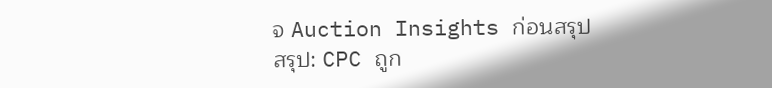จ Auction Insights ก่อนสรุป
สรุป: CPC ถูก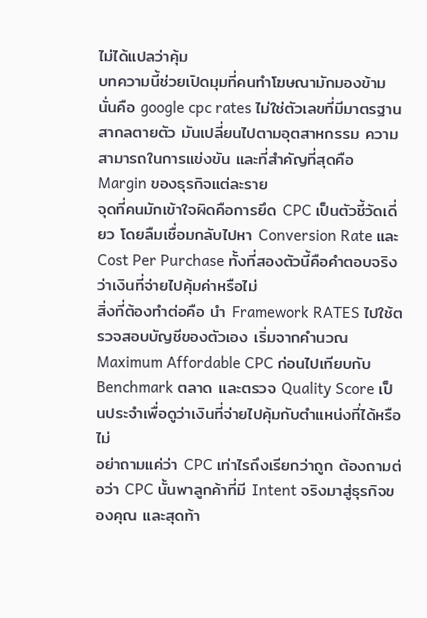ไม่ได้แปลว่าคุ้ม
บทความนี้ช่วยเปิดมุมที่คนทำโฆษณามักมองข้าม นั่นคือ google cpc rates ไม่ใช่ตัวเลขที่มีมาตรฐานสากลตายตัว มันเปลี่ยนไปตามอุตสาหกรรม ความสามารถในการแข่งขัน และที่สำคัญที่สุดคือ Margin ของธุรกิจแต่ละราย
จุดที่คนมักเข้าใจผิดคือการยึด CPC เป็นตัวชี้วัดเดี่ยว โดยลืมเชื่อมกลับไปหา Conversion Rate และ Cost Per Purchase ทั้งที่สองตัวนี้คือคำตอบจริงว่าเงินที่จ่ายไปคุ้มค่าหรือไม่
สิ่งที่ต้องทำต่อคือ นำ Framework RATES ไปใช้ตรวจสอบบัญชีของตัวเอง เริ่มจากคำนวณ Maximum Affordable CPC ก่อนไปเทียบกับ Benchmark ตลาด และตรวจ Quality Score เป็นประจำเพื่อดูว่าเงินที่จ่ายไปคุ้มกับตำแหน่งที่ได้หรือไม่
อย่าถามแค่ว่า CPC เท่าไรถึงเรียกว่าถูก ต้องถามต่อว่า CPC นั้นพาลูกค้าที่มี Intent จริงมาสู่ธุรกิจของคุณ และสุดท้า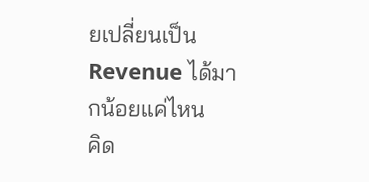ยเปลี่ยนเป็น Revenue ได้มากน้อยแค่ไหน
คิด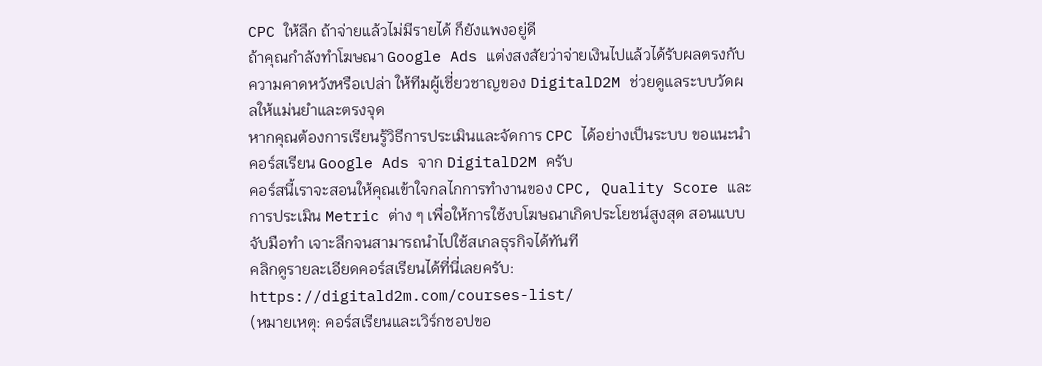CPC ให้ลึก ถ้าจ่ายแล้วไม่มีรายได้ ก็ยังแพงอยู่ดี
ถ้าคุณกำลังทำโฆษณา Google Ads แต่งสงสัยว่าจ่ายเงินไปแล้วได้รับผลตรงกับความคาดหวังหรือเปล่า ให้ทีมผู้เชี่ยวชาญของ DigitalD2M ช่วยดูแลระบบวัดผลให้แม่นยำและตรงจุด
หากคุณต้องการเรียนรู้วิธีการประเมินและจัดการ CPC ได้อย่างเป็นระบบ ขอแนะนำ คอร์สเรียน Google Ads จาก DigitalD2M ครับ
คอร์สนี้เราจะสอนให้คุณเข้าใจกลไกการทำงานของ CPC, Quality Score และการประเมิน Metric ต่าง ๆ เพื่อให้การใช้งบโฆษณาเกิดประโยชน์สูงสุด สอนแบบจับมือทำ เจาะลึกจนสามารถนำไปใช้สเกลธุรกิจได้ทันที
คลิกดูรายละเอียดคอร์สเรียนได้ที่นี่เลยครับ:
https://digitald2m.com/courses-list/
(หมายเหตุ: คอร์สเรียนและเวิร์กชอปขอ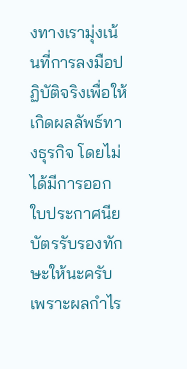งทางเรามุ่งเน้นที่การลงมือปฏิบัติจริงเพื่อให้เกิดผลลัพธ์ทางธุรกิจ โดยไม่ได้มีการออกใบประกาศนียบัตรรับรองทักษะให้นะครับ เพราะผลกำไร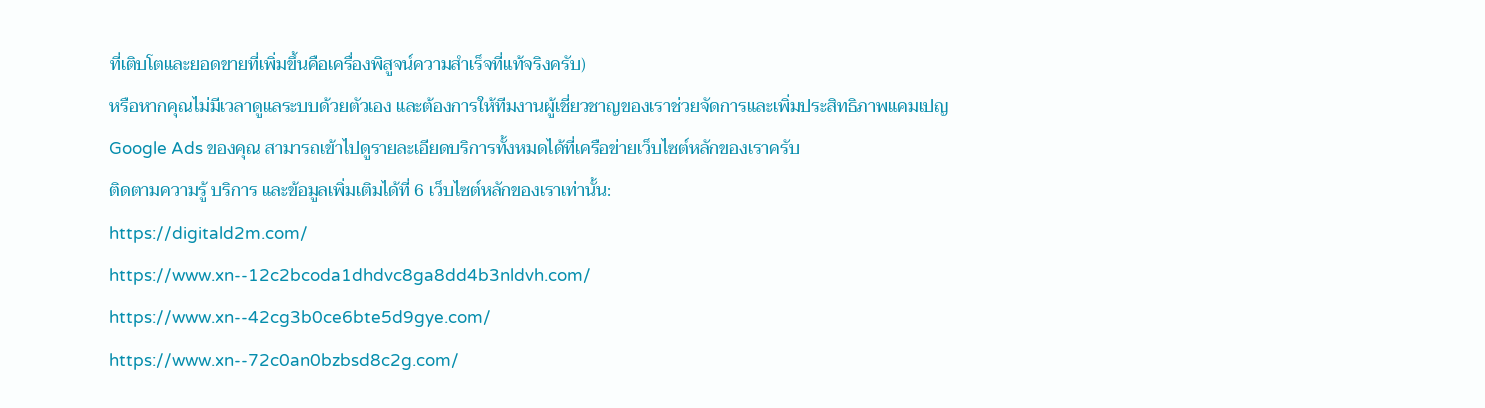ที่เติบโตและยอดขายที่เพิ่มขึ้นคือเครื่องพิสูจน์ความสำเร็จที่แท้จริงครับ)
หรือหากคุณไม่มีเวลาดูแลระบบด้วยตัวเอง และต้องการให้ทีมงานผู้เชี่ยวชาญของเราช่วยจัดการและเพิ่มประสิทธิภาพแคมเปญ Google Ads ของคุณ สามารถเข้าไปดูรายละเอียดบริการทั้งหมดได้ที่เครือข่ายเว็บไซต์หลักของเราครับ
ติดตามความรู้ บริการ และข้อมูลเพิ่มเติมได้ที่ 6 เว็บไซต์หลักของเราเท่านั้น:
https://digitald2m.com/
https://www.xn--12c2bcoda1dhdvc8ga8dd4b3nldvh.com/
https://www.xn--42cg3b0ce6bte5d9gye.com/
https://www.xn--72c0an0bzbsd8c2g.com/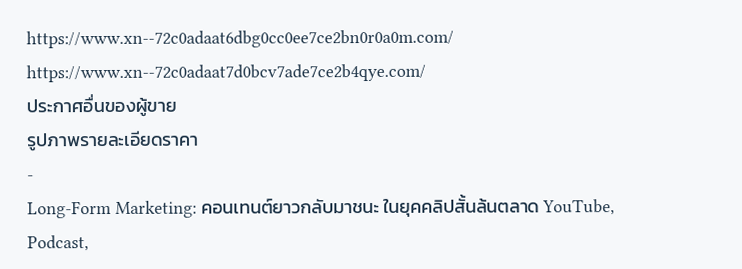https://www.xn--72c0adaat6dbg0cc0ee7ce2bn0r0a0m.com/
https://www.xn--72c0adaat7d0bcv7ade7ce2b4qye.com/
ประกาศอื่นของผู้ขาย
รูปภาพรายละเอียดราคา
-
Long-Form Marketing: คอนเทนต์ยาวกลับมาชนะ ในยุคคลิปสั้นล้นตลาด YouTube, Podcast,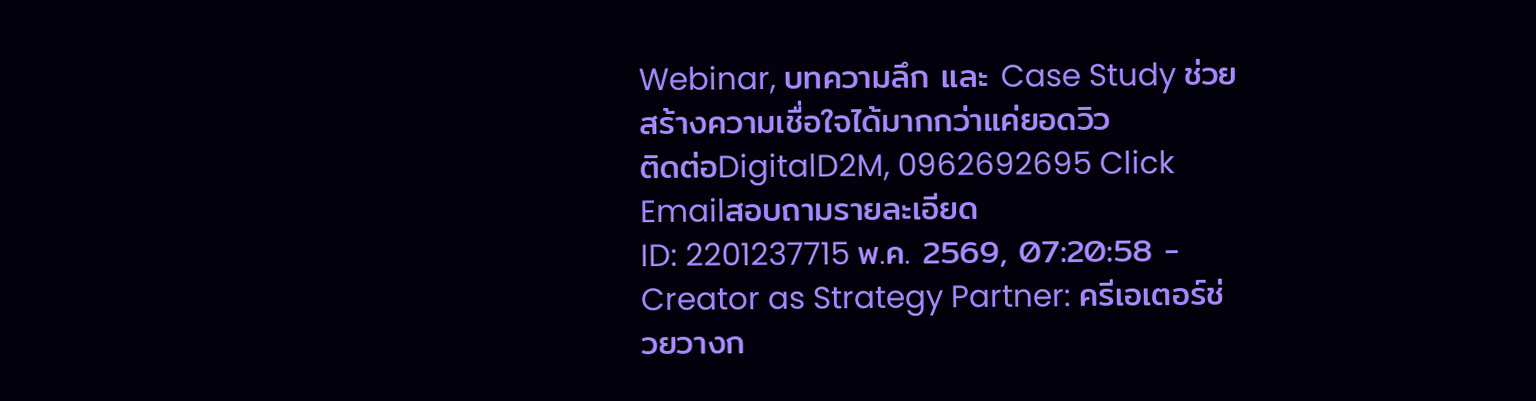Webinar, บทความลึก และ Case Study ช่วยสร้างความเชื่อใจได้มากกว่าแค่ยอดวิว
ติดต่อDigitalD2M, 0962692695 Click Emailสอบถามรายละเอียด
ID: 2201237715 พ.ค. 2569, 07:20:58 -
Creator as Strategy Partner: ครีเอเตอร์ช่วยวางก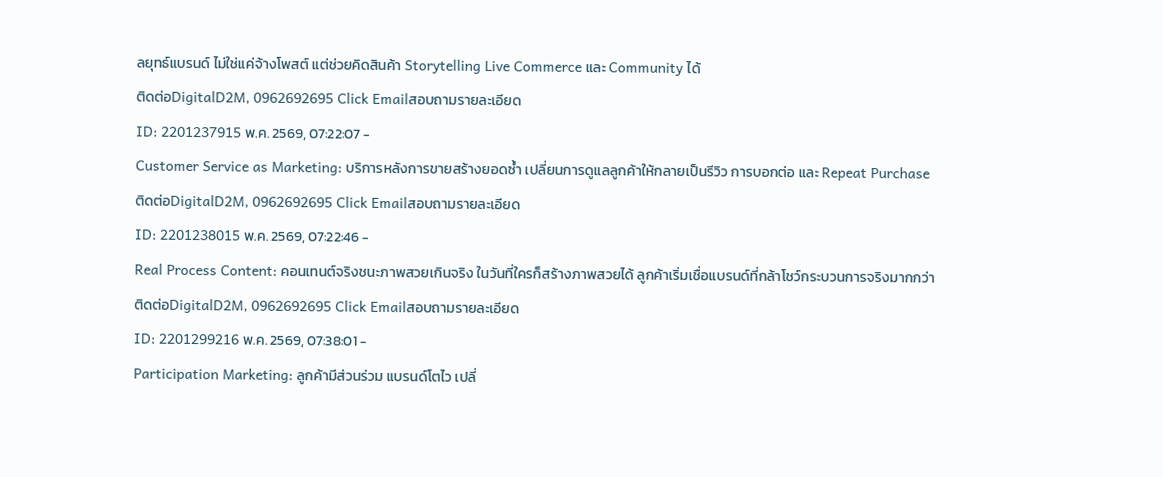ลยุทธ์แบรนด์ ไม่ใช่แค่จ้างโพสต์ แต่ช่วยคิดสินค้า Storytelling Live Commerce และ Community ได้
ติดต่อDigitalD2M, 0962692695 Click Emailสอบถามรายละเอียด
ID: 2201237915 พ.ค. 2569, 07:22:07 -
Customer Service as Marketing: บริการหลังการขายสร้างยอดซ้ำ เปลี่ยนการดูแลลูกค้าให้กลายเป็นรีวิว การบอกต่อ และ Repeat Purchase
ติดต่อDigitalD2M, 0962692695 Click Emailสอบถามรายละเอียด
ID: 2201238015 พ.ค. 2569, 07:22:46 -
Real Process Content: คอนเทนต์จริงชนะภาพสวยเกินจริง ในวันที่ใครก็สร้างภาพสวยได้ ลูกค้าเริ่มเชื่อแบรนด์ที่กล้าโชว์กระบวนการจริงมากกว่า
ติดต่อDigitalD2M, 0962692695 Click Emailสอบถามรายละเอียด
ID: 2201299216 พ.ค. 2569, 07:38:01 -
Participation Marketing: ลูกค้ามีส่วนร่วม แบรนด์โตไว เปลี่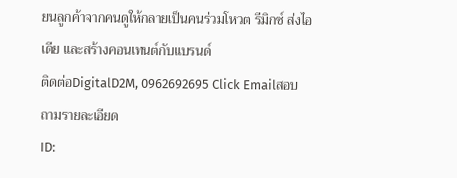ยนลูกค้าจากคนดูให้กลายเป็นคนร่วมโหวต รีมิกซ์ ส่งไอเดีย และสร้างคอนเทนต์กับแบรนด์
ติดต่อDigitalD2M, 0962692695 Click Emailสอบถามรายละเอียด
ID: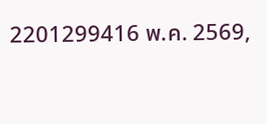2201299416 พ.ค. 2569,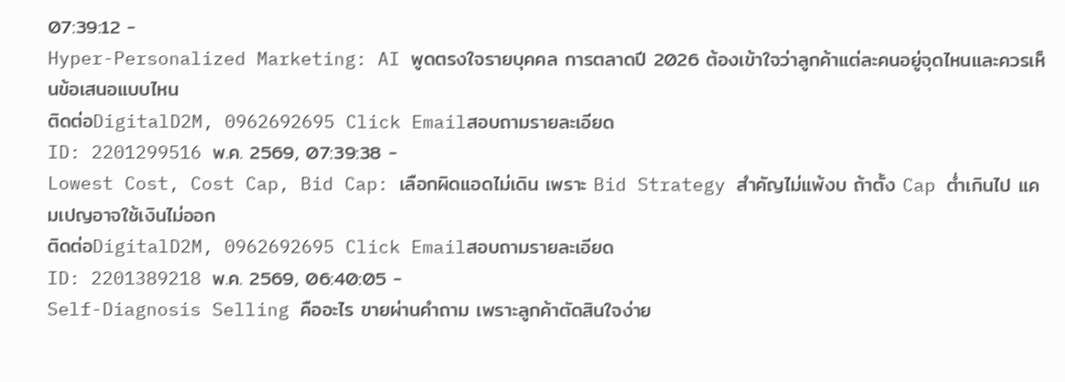07:39:12 -
Hyper-Personalized Marketing: AI พูดตรงใจรายบุคคล การตลาดปี 2026 ต้องเข้าใจว่าลูกค้าแต่ละคนอยู่จุดไหนและควรเห็นข้อเสนอแบบไหน
ติดต่อDigitalD2M, 0962692695 Click Emailสอบถามรายละเอียด
ID: 2201299516 พ.ค. 2569, 07:39:38 -
Lowest Cost, Cost Cap, Bid Cap: เลือกผิดแอดไม่เดิน เพราะ Bid Strategy สำคัญไม่แพ้งบ ถ้าตั้ง Cap ต่ำเกินไป แคมเปญอาจใช้เงินไม่ออก
ติดต่อDigitalD2M, 0962692695 Click Emailสอบถามรายละเอียด
ID: 2201389218 พ.ค. 2569, 06:40:05 -
Self-Diagnosis Selling คืออะไร ขายผ่านคำถาม เพราะลูกค้าตัดสินใจง่าย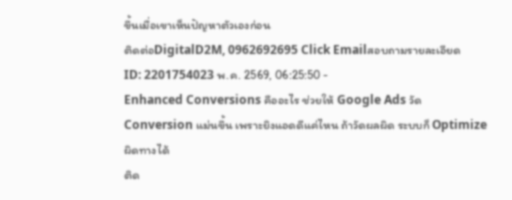ขึ้นเมื่อเขาเห็นปัญหาตัวเองก่อน
ติดต่อDigitalD2M, 0962692695 Click Emailสอบถามรายละเอียด
ID: 2201754023 พ.ค. 2569, 06:25:50 -
Enhanced Conversions คืออะไร ช่วยให้ Google Ads วัด Conversion แม่นขึ้น เพราะยิงแอดดีแค่ไหน ถ้าวัดผลผิด ระบบก็ Optimize ผิดทางได้
ติด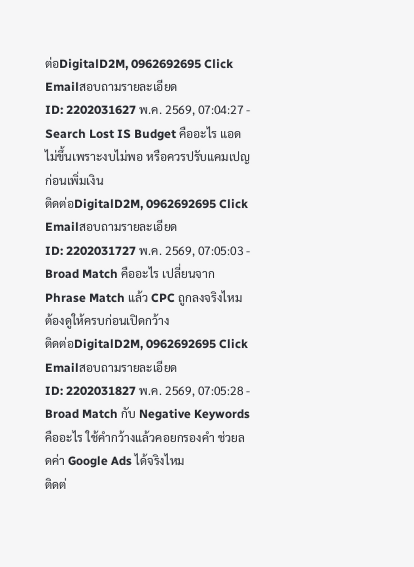ต่อDigitalD2M, 0962692695 Click Emailสอบถามรายละเอียด
ID: 2202031627 พ.ค. 2569, 07:04:27 -
Search Lost IS Budget คืออะไร แอดไม่ขึ้นเพราะงบไม่พอ หรือควรปรับแคมเปญก่อนเพิ่มเงิน
ติดต่อDigitalD2M, 0962692695 Click Emailสอบถามรายละเอียด
ID: 2202031727 พ.ค. 2569, 07:05:03 -
Broad Match คืออะไร เปลี่ยนจาก Phrase Match แล้ว CPC ถูกลงจริงไหม ต้องดูให้ครบก่อนเปิดกว้าง
ติดต่อDigitalD2M, 0962692695 Click Emailสอบถามรายละเอียด
ID: 2202031827 พ.ค. 2569, 07:05:28 -
Broad Match กับ Negative Keywords คืออะไร ใช้คำกว้างแล้วคอยกรองคำ ช่วยลดค่า Google Ads ได้จริงไหม
ติดต่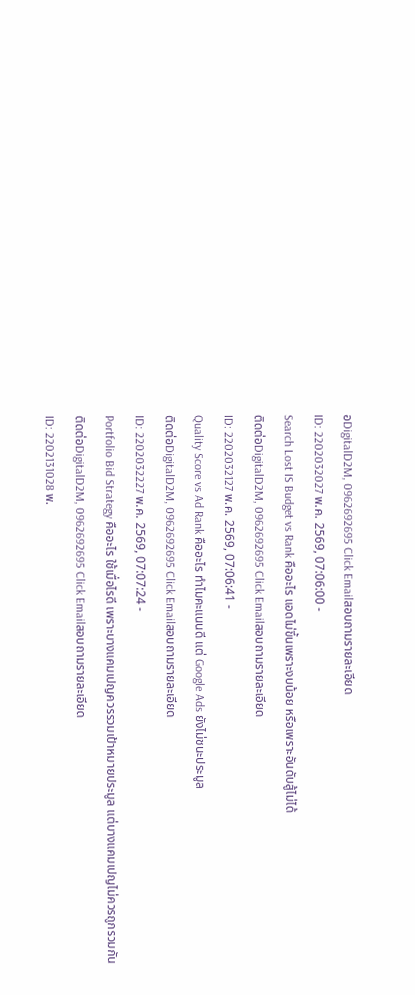อDigitalD2M, 0962692695 Click Emailสอบถามรายละเอียด
ID: 2202032027 พ.ค. 2569, 07:06:00 -
Search Lost IS Budget vs Rank คืออะไร แอดไม่ขึ้นเพราะงบน้อย หรือเพราะอันดับสู้ไม่ได้
ติดต่อDigitalD2M, 0962692695 Click Emailสอบถามรายละเอียด
ID: 2202032127 พ.ค. 2569, 07:06:41 -
Quality Score vs Ad Rank คืออะไร ทำไมคะแนนดี แต่ Google Ads ยังไม่ชนะประมูล
ติดต่อDigitalD2M, 0962692695 Click Emailสอบถามรายละเอียด
ID: 2202032227 พ.ค. 2569, 07:07:24 -
Portfolio Bid Strategy คืออะไร ใช้เมื่อไรดี เพราะบางแคมเปญควรรวมเป้าหมายประมูล แต่บางแคมเปญไม่ควรถูกรวมกัน
ติดต่อDigitalD2M, 0962692695 Click Emailสอบถามรายละเอียด
ID: 2202131028 พ.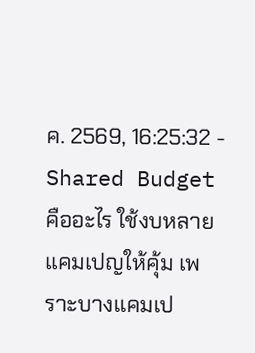ค. 2569, 16:25:32 -
Shared Budget คืออะไร ใช้งบหลายแคมเปญให้คุ้ม เพราะบางแคมเป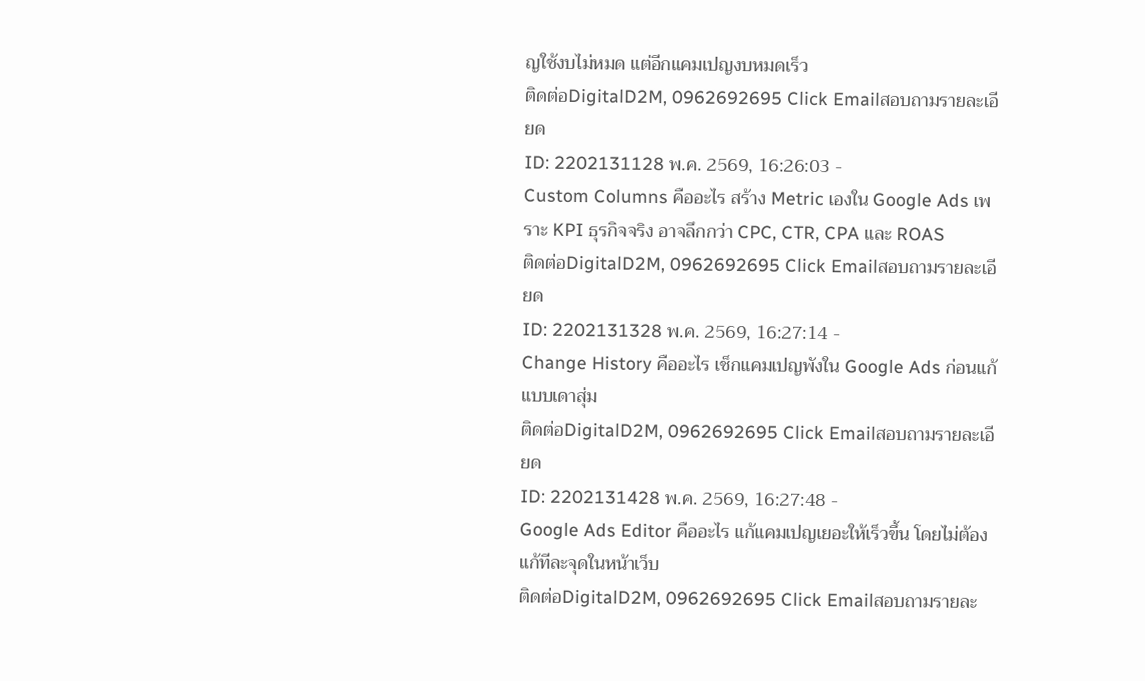ญใช้งบไม่หมด แต่อีกแคมเปญงบหมดเร็ว
ติดต่อDigitalD2M, 0962692695 Click Emailสอบถามรายละเอียด
ID: 2202131128 พ.ค. 2569, 16:26:03 -
Custom Columns คืออะไร สร้าง Metric เองใน Google Ads เพราะ KPI ธุรกิจจริง อาจลึกกว่า CPC, CTR, CPA และ ROAS
ติดต่อDigitalD2M, 0962692695 Click Emailสอบถามรายละเอียด
ID: 2202131328 พ.ค. 2569, 16:27:14 -
Change History คืออะไร เช็กแคมเปญพังใน Google Ads ก่อนแก้แบบเดาสุ่ม
ติดต่อDigitalD2M, 0962692695 Click Emailสอบถามรายละเอียด
ID: 2202131428 พ.ค. 2569, 16:27:48 -
Google Ads Editor คืออะไร แก้แคมเปญเยอะให้เร็วขึ้น โดยไม่ต้องแก้ทีละจุดในหน้าเว็บ
ติดต่อDigitalD2M, 0962692695 Click Emailสอบถามรายละ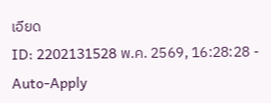เอียด
ID: 2202131528 พ.ค. 2569, 16:28:28 -
Auto-Apply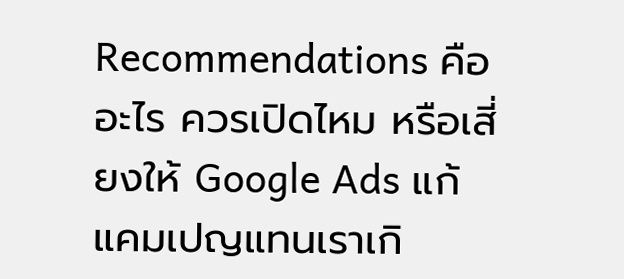Recommendations คืออะไร ควรเปิดไหม หรือเสี่ยงให้ Google Ads แก้แคมเปญแทนเราเกิ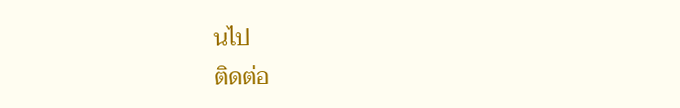นไป
ติดต่อ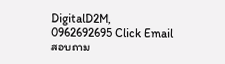DigitalD2M, 0962692695 Click Emailสอบถาม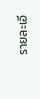รายละเอี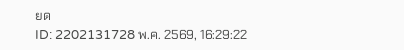ยด
ID: 2202131728 พ.ค. 2569, 16:29:22